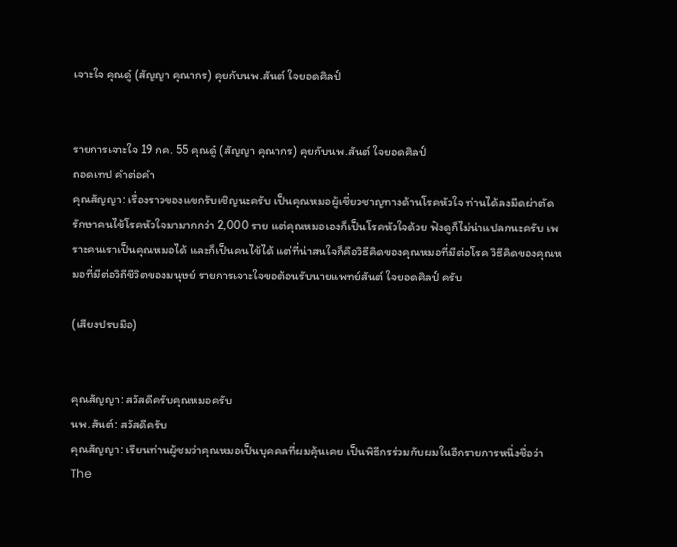เจาะใจ คุณดู๋ (สัญญา คุณากร) คุยกับนพ.สันต์ ใจยอดศิลป์


รายการเจาะใจ 19 กค. 55 คุณดู๋ (สัญญา คุณากร) คุยกับนพ.สันต์ ใจยอดศิลป์
ถอดเทป คำต่อคำ
คุณสัญญา: เรื่องราวของแขกรับเชิญนะครับ เป็นคุณหมอผู้เชี่ยวชาญทางด้านโรคหัวใจ ท่านได้ลงมีดผ่าตัดรักษาคนไข้โรคหัวใจมามากกว่า 2,000 ราย แต่คุณหมอเองก็เป็นโรคหัวใจด้วย ฟังดูก็ไม่น่าแปลกนะครับ เพราะคนเราเป็นคุณหมอได้ และก็เป็นคนไข้ได้ แต่ที่น่าสนใจก็คือวิธีคิดของคุณหมอที่มีต่อโรค วิธีคิดของคุณหมอที่มีต่อวิถีชีวิตของมนุษย์ รายการเจาะใจขอต้อนรับนายแพทย์สันต์ ใจยอดศิลป์ ครับ

(เสียงปรบมือ)


คุณสัญญา: สวัสดีครับคุณหมอครับ
นพ.สันต์: สวัสดีครับ
คุณสัญญา: เรียนท่านผู้ชมว่าคุณหมอเป็นบุคคลที่ผมคุ้นเคย เป็นพิธีกรร่วมกับผมในอีกรายการหนึ่งชื่อว่า The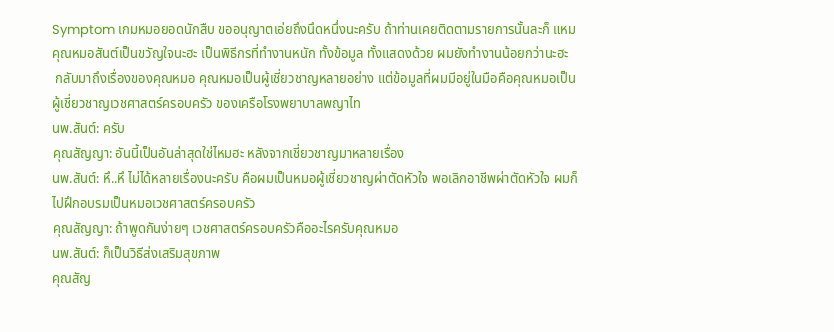Symptom เกมหมอยอดนักสืบ ขออนุญาตเอ่ยถึงนึดหนึ่งนะครับ ถ้าท่านเคยติดตามรายการนั้นละก็ แหม คุณหมอสันต์เป็นขวัญใจนะฮะ เป็นพิธีกรที่ทำงานหนัก ทั้งข้อมูล ทั้งแสดงด้วย ผมยังทำงานน้อยกว่านะฮะ
 กลับมาถึงเรื่องของคุณหมอ คุณหมอเป็นผู้เชี่ยวชาญหลายอย่าง แต่ข้อมูลที่ผมมีอยู่ในมือคือคุณหมอเป็นผู้เชี่ยวชาญเวชศาสตร์ครอบครัว ของเครือโรงพยาบาลพญาไท
นพ.สันต์: ครับ
คุณสัญญา: อันนี้เป็นอันล่าสุดใช่ไหมฮะ หลังจากเชี่ยวชาญมาหลายเรื่อง
นพ.สันต์: หึ..หึ ไม่ได้หลายเรื่องนะครับ คือผมเป็นหมอผู้เชี่ยวชาญผ่าตัดหัวใจ พอเลิกอาชีพผ่าตัดหัวใจ ผมก็ไปฝึกอบรมเป็นหมอเวชศาสตร์ครอบครัว
คุณสัญญา: ถ้าพูดกันง่ายๆ เวชศาสตร์ครอบครัวคืออะไรครับคุณหมอ
นพ.สันต์: ก็เป็นวิธีส่งเสริมสุขภาพ
คุณสัญ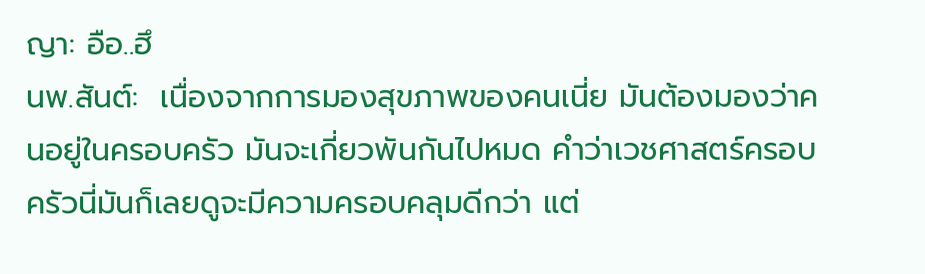ญา: อือ..ฮึ
นพ.สันต์:  เนื่องจากการมองสุขภาพของคนเนี่ย มันต้องมองว่าคนอยู่ในครอบครัว มันจะเกี่ยวพันกันไปหมด คำว่าเวชศาสตร์ครอบครัวนี่มันก็เลยดูจะมีความครอบคลุมดีกว่า แต่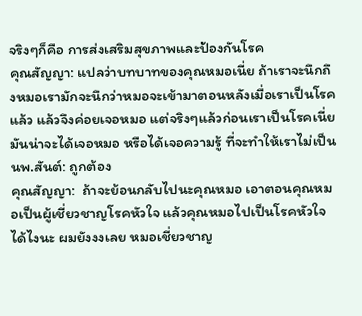จริงๆก็คือ การส่งเสริมสุขภาพและป้องกันโรค
คุณสัญญา: แปลว่าบทบาทของคุณหมอเนี่ย ถ้าเราจะนึกถึงหมอเรามักจะนึกว่าหมอจะเข้ามาตอนหลังเมื่อเราเป็นโรคแล้ว แล้วจึงค่อยเจอหมอ แต่จริงๆแล้วก่อนเราเป็นโรคเนี่ย มันน่าจะได้เจอหมอ หรือได้เจอความรู้ ที่จะทำให้เราไม่เป็น
นพ.สันต์: ถูกต้อง
คุณสัญญา:  ถ้าจะย้อนกลับไปนะคุณหมอ เอาตอนคุณหมอเป็นผู้เชี่ยวชาญโรคหัวใจ แล้วคุณหมอไปเป็นโรคหัวใจได้ไงนะ ผมยังงงเลย หมอเชี่ยวชาญ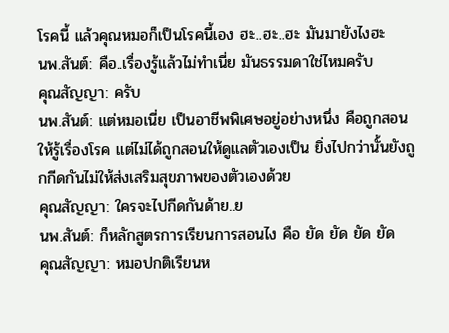โรคนี้ แล้วคุณหมอก็เป็นโรคนี้เอง ฮะ..ฮะ..ฮะ มันมายังไงฮะ
นพ.สันต์: คือ..เรื่องรู้แล้วไม่ทำเนี่ย มันธรรมดาใช่ไหมครับ
คุณสัญญา: ครับ
นพ.สันต์: แต่หมอเนี่ย เป็นอาชีพพิเศษอยู่อย่างหนึ่ง คือถูกสอนให้รู้เรื่องโรค แต่ไม่ได้ถูกสอนให้ดูแลตัวเองเป็น ยิ่งไปกว่านั้นยังถูกกีดกันไม่ให้ส่งเสริมสุขภาพของตัวเองด้วย
คุณสัญญา: ใครจะไปกีดกันด้าย..ย
นพ.สันต์: ก็หลักสูตรการเรียนการสอนไง คือ ยัด ยัด ยัด ยัด
คุณสัญญา: หมอปกติเรียนห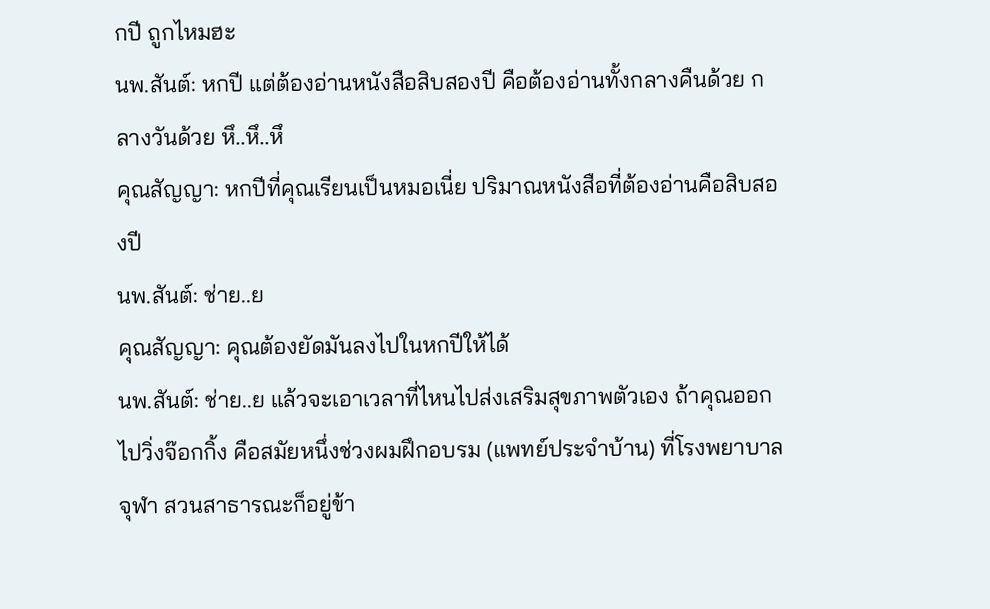กปี ถูกไหมฮะ
นพ.สันต์: หกปี แต่ต้องอ่านหนังสือสิบสองปี คือต้องอ่านทั้งกลางคืนด้วย กลางวันด้วย หึ..หึ..หึ
คุณสัญญา: หกปีที่คุณเรียนเป็นหมอเนี่ย ปริมาณหนังสือที่ต้องอ่านคือสิบสองปี
นพ.สันต์: ช่าย..ย
คุณสัญญา: คุณต้องยัดมันลงไปในหกปีให้ได้
นพ.สันต์: ช่าย..ย แล้วจะเอาเวลาที่ไหนไปส่งเสริมสุขภาพตัวเอง ถ้าคุณออกไปวิ่งจ๊อกกิ้ง คือสมัยหนึ่งช่วงผมฝึกอบรม (แพทย์ประจำบ้าน) ที่โรงพยาบาลจุฬา สวนสาธารณะก็อยู่ข้า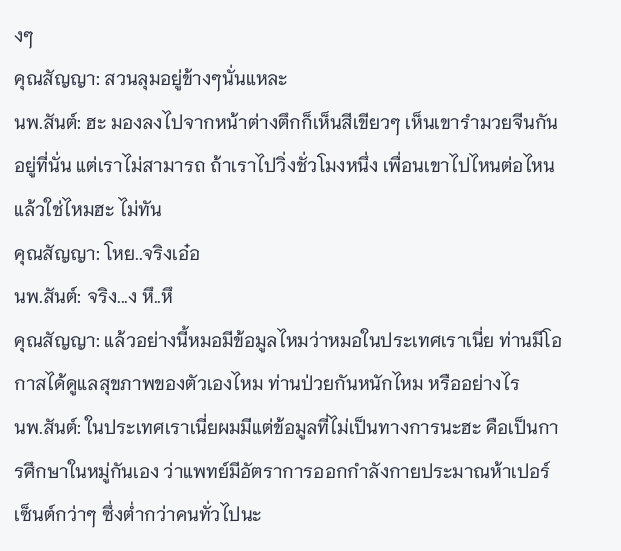งๆ
คุณสัญญา: สวนลุมอยู่ข้างๆนั่นแหละ
นพ.สันต์: ฮะ มองลงไปจากหน้าต่างตึกก็เห็นสีเขียวๆ เห็นเขารำมวยจีนกันอยู่ที่นั่น แต่เราไม่สามารถ ถ้าเราไปวิ่งชั่วโมงหนึ่ง เพื่อนเขาไปไหนต่อไหนแล้วใช่ไหมฮะ ไม่ทัน
คุณสัญญา: โหย..จริงเอ๋อ
นพ.สันต์: จริง...ง หึ..หึ
คุณสัญญา: แล้วอย่างนี้หมอมีข้อมูลไหมว่าหมอในประเทศเราเนี่ย ท่านมีโอกาสได้ดูแลสุขภาพของตัวเองไหม ท่านป่วยกันหนักไหม หรืออย่างไร
นพ.สันต์: ในประเทศเราเนี่ยผมมีแต่ข้อมูลที่ไม่เป็นทางการนะฮะ คือเป็นการศึกษาในหมู่กันเอง ว่าแพทย์มีอัตราการออกกำลังกายประมาณห้าเปอร์เซ็นต์กว่าๆ ซึ่งต่ำกว่าคนทั่วไปนะ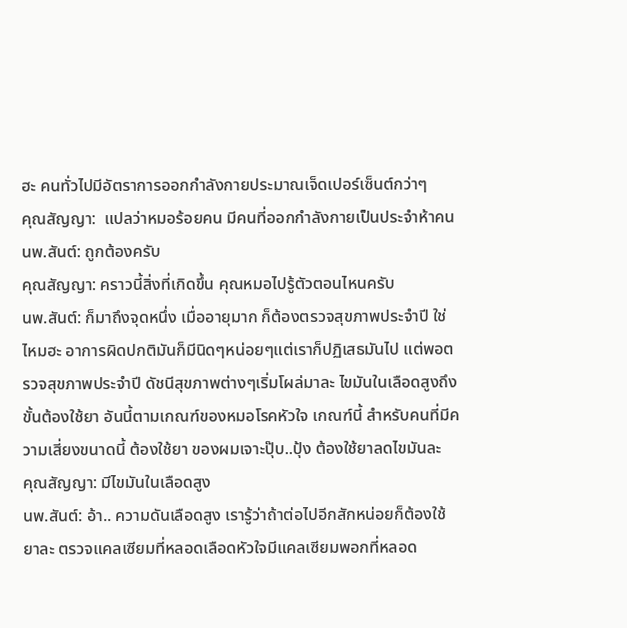ฮะ คนทั่วไปมีอัตราการออกกำลังกายประมาณเจ็ดเปอร์เซ็นต์กว่าๆ
คุณสัญญา:  แปลว่าหมอร้อยคน มีคนที่ออกกำลังกายเป็นประจำห้าคน
นพ.สันต์: ถูกต้องครับ
คุณสัญญา: คราวนี้สิ่งที่เกิดขึ้น คุณหมอไปรู้ตัวตอนไหนครับ
นพ.สันต์: ก็มาถึงจุดหนึ่ง เมื่ออายุมาก ก็ต้องตรวจสุขภาพประจำปี ใช่ไหมฮะ อาการผิดปกติมันก็มีนิดๆหน่อยๆแต่เราก็ปฏิเสธมันไป แต่พอตรวจสุขภาพประจำปี ดัชนีสุขภาพต่างๆเริ่มโผล่มาละ ไขมันในเลือดสูงถึงขั้นต้องใช้ยา อันนี้ตามเกณฑ์ของหมอโรคหัวใจ เกณฑ์นี้ สำหรับคนที่มีความเสี่ยงขนาดนี้ ต้องใช้ยา ของผมเจาะปุ๊บ..ปุ้ง ต้องใช้ยาลดไขมันละ
คุณสัญญา: มีไขมันในเลือดสูง
นพ.สันต์: อ้า.. ความดันเลือดสูง เรารู้ว่าถ้าต่อไปอีกสักหน่อยก็ต้องใช้ยาละ ตรวจแคลเซียมที่หลอดเลือดหัวใจมีแคลเซียมพอกที่หลอด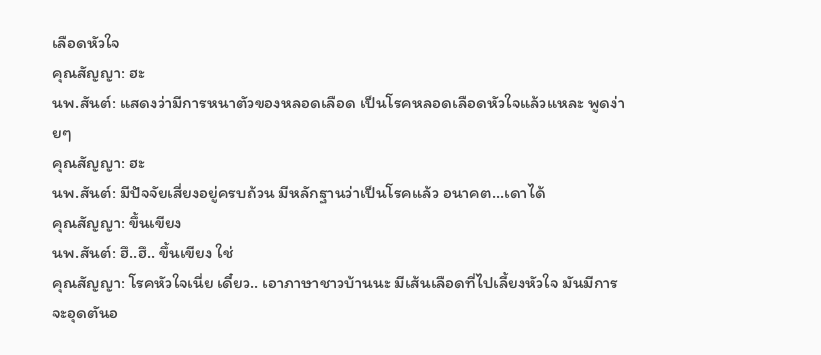เลือดหัวใจ
คุณสัญญา: ฮะ
นพ.สันต์: แสดงว่ามีการหนาตัวของหลอดเลือด เป็นโรคหลอดเลือดหัวใจแล้วแหละ พูดง่ายๆ
คุณสัญญา: ฮะ
นพ.สันต์: มีปัจจัยเสี่ยงอยู่ครบถ้วน มีหลักฐานว่าเป็นโรคแล้ว อนาคต...เดาได้
คุณสัญญา: ขึ้นเขียง
นพ.สันต์: ฮึ..ฮึ.. ขึ้นเขียง ใช่
คุณสัญญา: โรคหัวใจเนี่ย เดี๋ยว.. เอาภาษาชาวบ้านนะ มีเส้นเลือดที่ไปเลี้ยงหัวใจ มันมีการจะอุดตันอ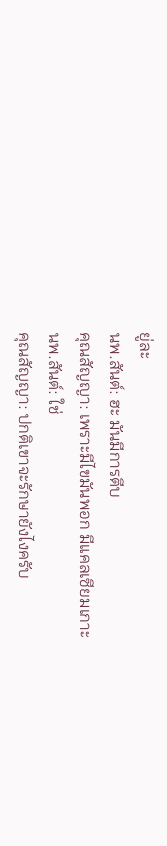ยู่ละ
นพ.สันต์: ฮะ มันมีการตีบ
คุณสัญญา: เพราะมีไขมันพอก มีแคลเซียมเกาะ
นพ.สันต์: ใช่
คุณสัญญา: ปกติเขาจะรักษายังไงครับ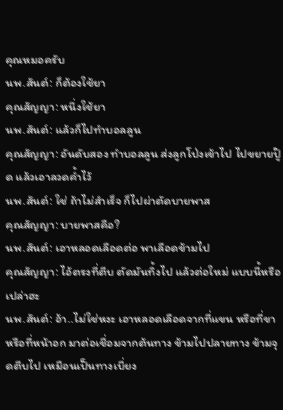คุณหมอครับ
นพ.สันต์: ก็ต้องใช้ยา
คุณสัญญา: หนึ่งใช้ยา
นพ.สันต์: แล้วก็ไปทำบอลลูน
คุณสัญญา: อันดับสอง ทำบอลลูน ส่งลูกโป่งเข้าไป ไปขยายปู๊ด แล้วเอาลวดค้ำไว้
นพ.สันต์: ใช่ ถ้าไม่สำเร็จ ก็ไปผ่าตัดบายพาส
คุณสัญญา: บายพาสคือ?
นพ.สันต์: เอาหลอดเลือดต่อ พาเลือดข้ามไป
คุณสัญญา: ไอ้ตรงที่ตีบ ตัดมันทิ้งไป แล้วต่อใหม่ แบบนี้หรือเปล่าฮะ
นพ.สันต์: อ้า..ไม่ใช่หงะ เอาหลอดเลือดจากที่แขน หรือที่ขา หรือที่หน้าอก มาต่อเชื่อมจากต้นทาง ข้ามไปปลายทาง ข้ามจุดตีบไป เหมือนเป็นทางเบี่ยง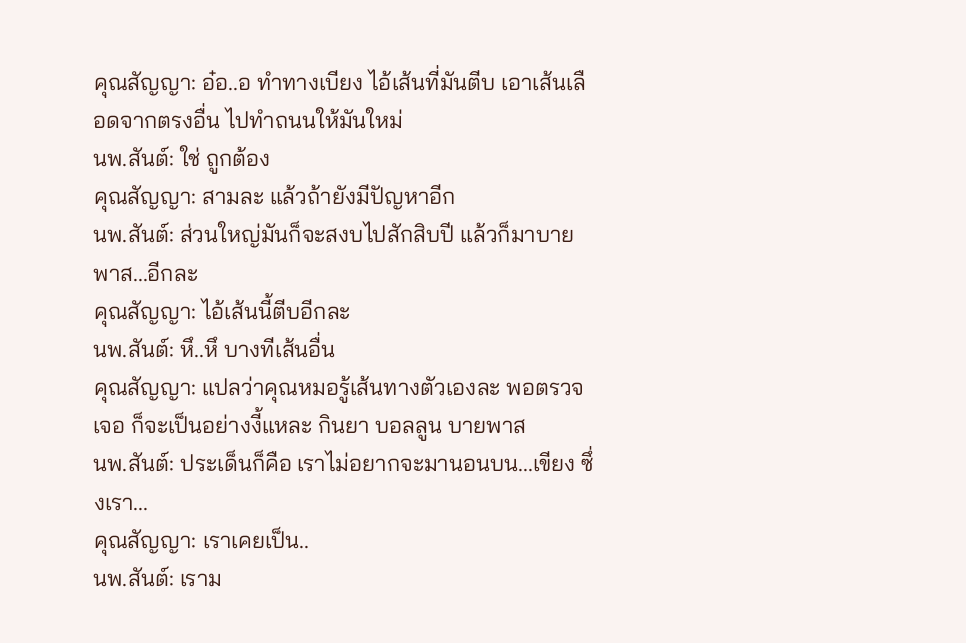คุณสัญญา: อ๋อ..อ ทำทางเบียง ไอ้เส้นที่มันตีบ เอาเส้นเลือดจากตรงอื่น ไปทำถนนให้มันใหม่
นพ.สันต์: ใช่ ถูกต้อง
คุณสัญญา: สามละ แล้วถ้ายังมีปัญหาอีก
นพ.สันต์: ส่วนใหญ่มันก็จะสงบไปสักสิบปี แล้วก็มาบายพาส...อีกละ
คุณสัญญา: ไอ้เส้นนี้ตีบอีกละ
นพ.สันต์: หึ..หึ บางทีเส้นอื่น
คุณสัญญา: แปลว่าคุณหมอรู้เส้นทางตัวเองละ พอตรวจเจอ ก็จะเป็นอย่างงี้แหละ กินยา บอลลูน บายพาส
นพ.สันต์: ประเด็นก็คือ เราไม่อยากจะมานอนบน...เขียง ซึ่งเรา...
คุณสัญญา: เราเคยเป็น..
นพ.สันต์: เราม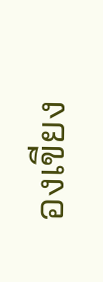องเขียง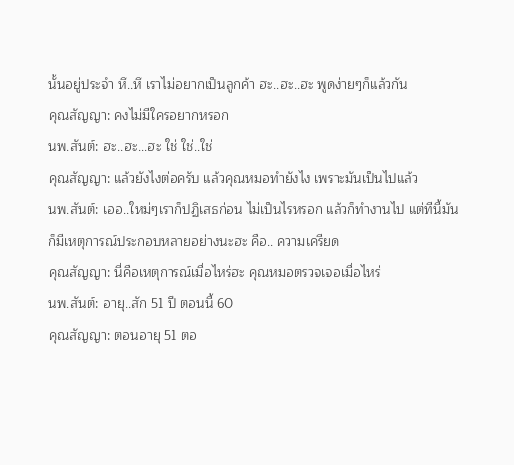นั้นอยู่ประจำ หึ..หึ เราไม่อยากเป็นลูกค้า ฮะ..ฮะ..ฮะ พูดง่ายๆก็แล้วกัน
คุณสัญญา: คงไม่มีใครอยากหรอก
นพ.สันต์: ฮะ..ฮะ...ฮะ ใช่ ใช่..ใช่
คุณสัญญา: แล้วยังไงต่อครับ แล้วคุณหมอทำยังไง เพราะมันเป็นไปแล้ว
นพ.สันต์: เออ..ใหม่ๆเราก็ปฏิเสธก่อน ไม่เป็นไรหรอก แล้วก็ทำงานไป แต่ทีนี้มันก็มีเหตุการณ์ประกอบหลายอย่างนะฮะ คือ.. ความเครียด
คุณสัญญา: นี่คือเหตุการณ์เมื่อไหร่ฮะ คุณหมอตรวจเจอเมื่อไหร่
นพ.สันต์: อายุ..สัก 51 ปี ตอนนี้ 60
คุณสัญญา: ตอนอายุ 51 ตอ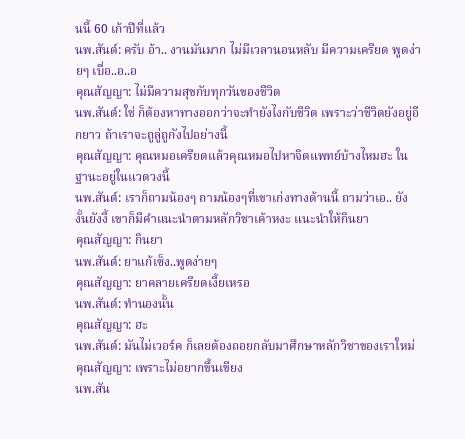นนี้ 60 เก้าปีที่แล้ว
นพ.สันต์: ครับ อ้า.. งานมันมาก ไม่มีเวลานอนหลับ มีความเครียด พูดง่ายๆ เบื่อ..อ..อ
คุณสัญญา: ไม่มีความสุขกับทุกวันของชีวิต
นพ.สันต์: ใช่ ก็ต้องหาทางออกว่าจะทำยังไงกับชีวิต เพราะว่าชีวิตยังอยู่อีกยาว ถ้าเราจะถูลู่ถูกังไปอย่างนี้
คุณสัญญา: คุณหมอเครียดแล้วคุณหมอไปหาจิตแพทย์บ้างไหมฮะ ในฐานะอยู่ในแวดวงนี้
นพ.สันต์: เราก็ถามน้องๆ ถามน้องๆที่เขาเก่งทางด้านนี้ ถามว่าเอ.. ยังงั้นยังงี้ เขาก็มีคำแนะนำตามหลักวิชาเค้าหงะ แนะนำให้กินยา
คุณสัญญา: กินยา
นพ.สันต์: ยาแก้เซ็ง..พูดง่ายๆ
คุณสัญญา: ยาคลายเครียดเงี้ยเหรอ
นพ.สันต์: ทำนองนั้น
คุณสัญญา: ฮะ
นพ.สันต์: มันไม่เวอร์ค ก็เลยต้องถอยกลับมาศึกษาหลักวิชาของเราใหม่
คุณสัญญา: เพราะไม่อยากขึ้นเขียง
นพ.สัน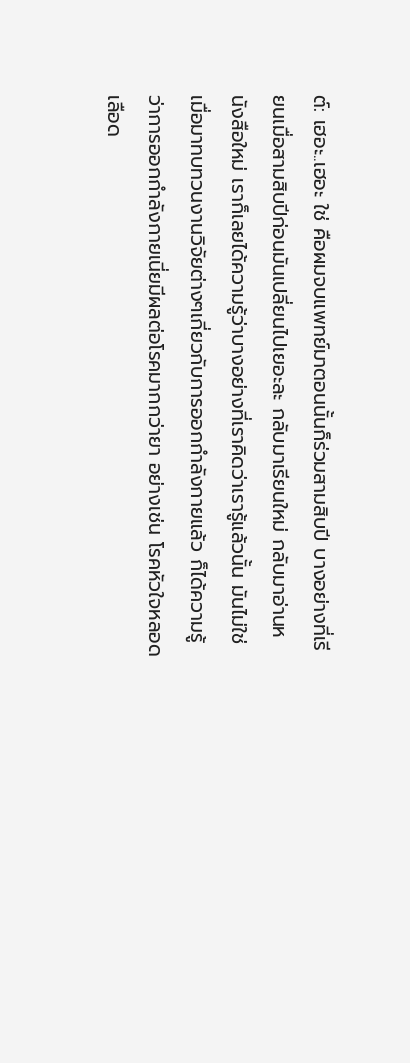ต์: เฮอะ..เฮอะ ใช่ คือผมจบแพทย์มาตอนนั้นก็ร่วมสามสิบปี บางอย่างที่เรียนเมื่อสามสิบปีก่อนมันเปลี่ยนไปเยอะละ กลับมาเรียนใหม่ กลับมาอ่านหนังสือใหม่ เราก็เลยได้ความรู้ว่าบางอย่างที่เราคิดว่าเรารู้แล้วนั้น มันไม่ใช่ เมื่อมาทบทวนงานวิจัยต่างๆเกี่ยวกับการออกกำลังกายแล้ว ก็ได้ความรู้ว่าการออกกำลังกายเนี่ยมีผลต่อโรคมากกว่ายา อย่างเช่น โรคหัวใจหลอดเลือด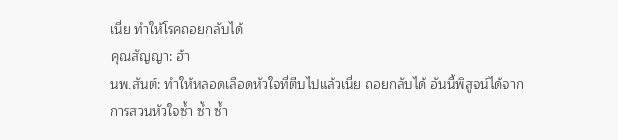เนี่ย ทำให้โรคถอยกลับได้
คุณสัญญา: ฮ้า
นพ.สันต์: ทำให้หลอดเลือดหัวใจที่ตีบไปแล้วเนี่ย ถอยกลับได้ อันนี้พิสูจน์ได้จากการสวนหัวใจซ้ำ ซ้ำ ซ้ำ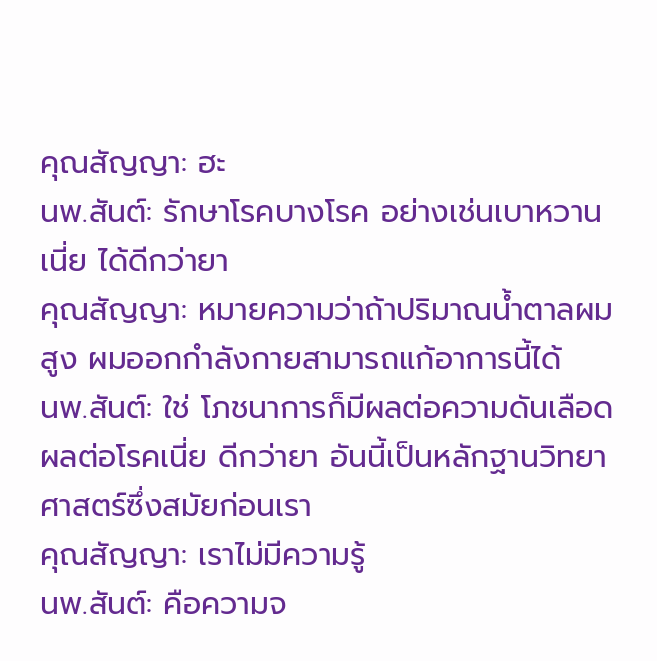คุณสัญญา: ฮะ
นพ.สันต์: รักษาโรคบางโรค อย่างเช่นเบาหวานเนี่ย ได้ดีกว่ายา
คุณสัญญา: หมายความว่าถ้าปริมาณน้ำตาลผมสูง ผมออกกำลังกายสามารถแก้อาการนี้ได้
นพ.สันต์: ใช่ โภชนาการก็มีผลต่อความดันเลือด ผลต่อโรคเนี่ย ดีกว่ายา อันนี้เป็นหลักฐานวิทยาศาสตร์ซึ่งสมัยก่อนเรา
คุณสัญญา: เราไม่มีความรู้
นพ.สันต์: คือความจ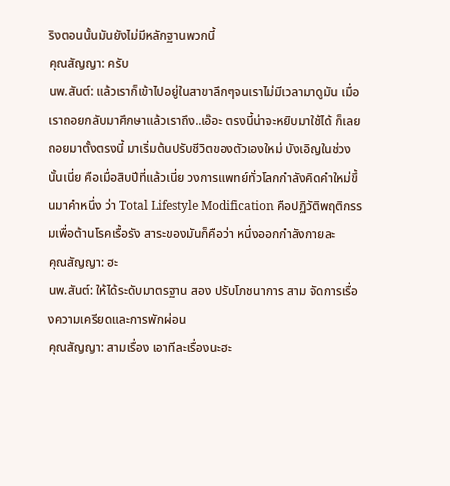ริงตอนนั้นมันยังไม่มีหลักฐานพวกนี้
คุณสัญญา: ครับ
นพ.สันต์: แล้วเราก็เข้าไปอยู่ในสาขาลึกๆจนเราไม่มีเวลามาดูมัน เมื่อเราถอยกลับมาศึกษาแล้วเราถึง..เอ๊อะ ตรงนี้น่าจะหยิบมาใช้ได้ ก็เลยถอยมาตั้งตรงนี้ มาเริ่มต้นปรับชีวิตของตัวเองใหม่ บังเอิญในช่วงนั้นเนี่ย คือเมื่อสิบปีที่แล้วเนี่ย วงการแพทย์ทั่วโลกกำลังคิดคำใหม่ขึ้นมาคำหนึ่ง ว่า Total Lifestyle Modification คือปฏิวัติพฤติกรรมเพื่อต้านโรคเรื้อรัง สาระของมันก็คือว่า หนึ่งออกกำลังกายละ
คุณสัญญา: ฮะ
นพ.สันต์: ให้ได้ระดับมาตรฐาน สอง ปรับโภชนาการ สาม จัดการเรื่องความเครียดและการพักผ่อน
คุณสัญญา: สามเรื่อง เอาทีละเรื่องนะฮะ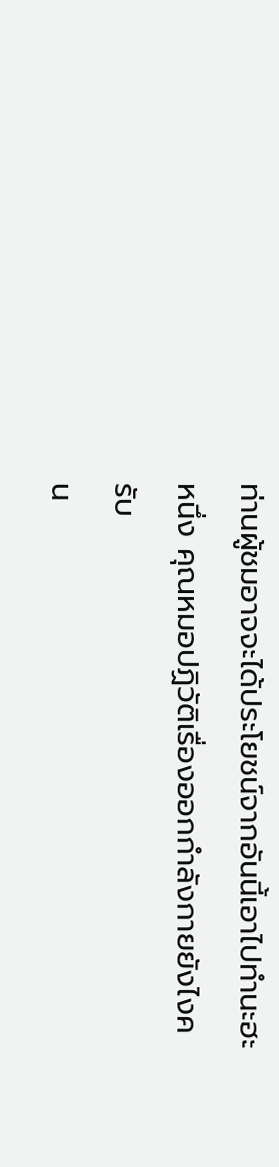ท่านผู้ชมอาจจะได้ประโยชน์จากอันนี้เอาไปทำนะฮะ หนึ่ง คุณหมอปฏิวัติเรื่องออกกำลังกายยังไงครับ
น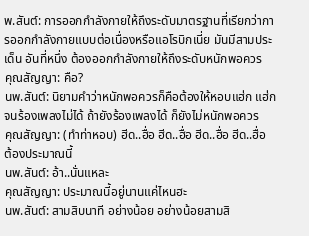พ.สันต์: การออกกำลังกายให้ถึงระดับมาตรฐานที่เรียกว่าการออกกำลังกายแบบต่อเนื่องหรือแอโรบิกเนี่ย มันมีสามประเด็น อันที่หนึ่ง ต้องออกกำลังกายให้ถึงระดับหนักพอควร
คุณสัญญา: คือ?
นพ.สันต์: นิยามคำว่าหนักพอควรก็คือต้องให้หอบแฮ่ก แฮ่ก จนร้องเพลงไม่ได้ ถ้ายังร้องเพลงได้ ก็ยังไม่หนักพอควร
คุณสัญญา: (ทำท่าหอบ) ฮีด..ฮื่อ ฮีด..ฮื่อ ฮีด..ฮื่อ ฮีด..ฮื่อ ต้องประมาณนี้
นพ.สันต์: อ้า..นั่นแหละ
คุณสัญญา: ประมาณนี้อยู่นานแค่ไหนฮะ
นพ.สันต์: สามสิบนาที อย่างน้อย อย่างน้อยสามสิ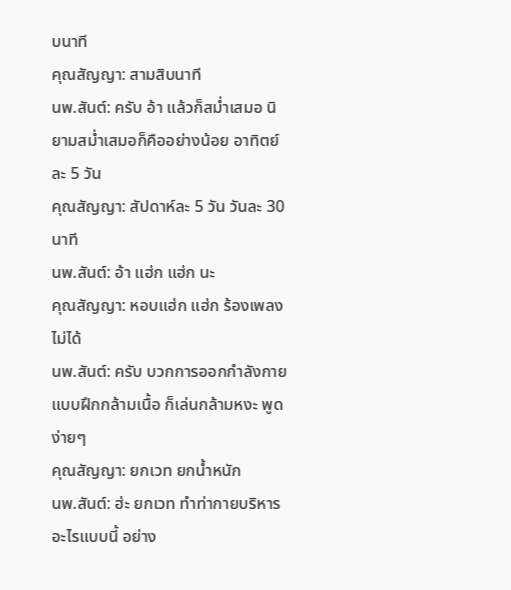บนาที
คุณสัญญา: สามสิบนาที
นพ.สันต์: ครับ อ้า แล้วก็สม่ำเสมอ นิยามสม่ำเสมอก็คืออย่างน้อย อาทิตย์ละ 5 วัน
คุณสัญญา: สัปดาห์ละ 5 วัน วันละ 30 นาที
นพ.สันต์: อ้า แฮ่ก แฮ่ก นะ
คุณสัญญา: หอบแฮ่ก แฮ่ก ร้องเพลงไม่ได้
นพ.สันต์: ครับ บวกการออกกำลังกายแบบฝึกกล้ามเนื้อ ก็เล่นกล้ามหงะ พูดง่ายๆ
คุณสัญญา: ยกเวท ยกน้ำหนัก
นพ.สันต์: ฮ่ะ ยกเวท ทำท่ากายบริหาร อะไรแบบนี้ อย่าง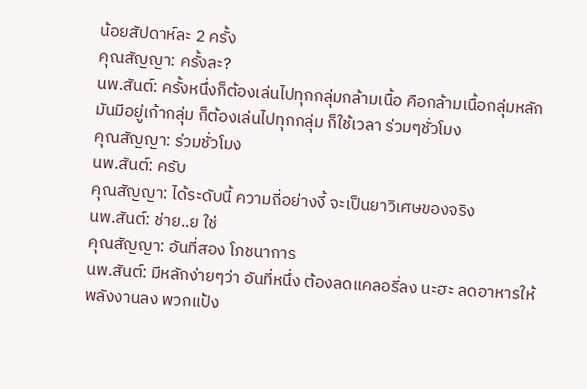น้อยสัปดาห์ละ 2 ครั้ง
คุณสัญญา: ครั้งละ?
นพ.สันต์: ครั้งหนึ่งก็ต้องเล่นไปทุกกลุ่มกล้ามเนื้อ คือกล้ามเนื้อกลุ่มหลักมันมีอยู่เก้ากลุ่ม ก็ต้องเล่นไปทุกกลุ่ม ก็ใช้เวลา ร่วมๆชั่วโมง
คุณสัญญา: ร่วมชั่วโมง
นพ.สันต์: ครับ
คุณสัญญา: ได้ระดับนี้ ความถี่อย่างงี้ จะเป็นยาวิเศษของจริง
นพ.สันต์: ช่าย..ย ใช่
คุณสัญญา: อันที่สอง โภชนาการ
นพ.สันต์: มีหลักง่ายๆว่า อันที่หนึ่ง ต้องลดแคลอรี่ลง นะฮะ ลดอาหารให้พลังงานลง พวกแป้ง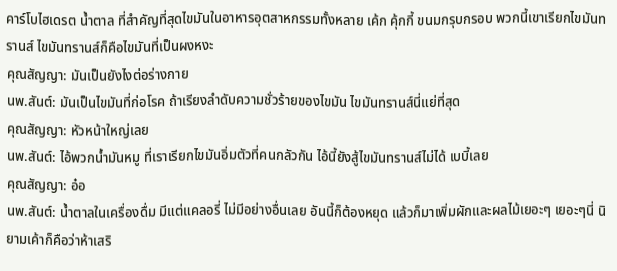คาร์โบไฮเดรต น้ำตาล ที่สำคัญที่สุดไขมันในอาหารอุตสาหกรรมทั้งหลาย เค้ก คุ้กกี้ ขนมกรุบกรอบ พวกนี้เขาเรียกไขมันทรานส์ ไขมันทรานส์ก็คือไขมันที่เป็นผงหงะ
คุณสัญญา: มันเป็นยังไงต่อร่างกาย
นพ.สันต์: มันเป็นไขมันที่ก่อโรค ถ้าเรียงลำดับความชั่วร้ายของไขมัน ไขมันทรานส์นี่แย่ที่สุด
คุณสัญญา: หัวหน้าใหญ่เลย
นพ.สันต์: ไอ้พวกน้ำมันหมู ที่เราเรียกไขมันอิ่มตัวที่คนกลัวกัน ไอ้นี้ยังสู้ไขมันทรานส์ไม่ได้ เบบี้เลย
คุณสัญญา: อ๋อ
นพ.สันต์: น้ำตาลในเครื่องดื่ม มีแต่แคลอรี่ ไม่มีอย่างอื่นเลย อันนี้ก็ต้องหยุด แล้วก็มาเพิ่มผักและผลไม้เยอะๆ เยอะๆนี่ นิยามเค้าก็คือว่าห้าเสริ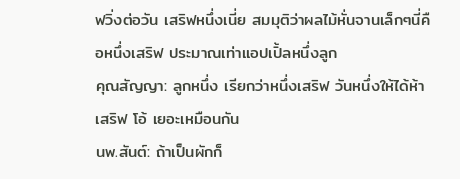ฟวิ่งต่อวัน เสริฟหนึ่งเนี่ย สมมุติว่าผลไม้หั่นจานเล็กๆนี่คือหนึ่งเสริฟ ประมาณเท่าแอปเปิ้ลหนึ่งลูก
คุณสัญญา: ลูกหนึ่ง เรียกว่าหนึ่งเสริฟ วันหนึ่งให้ได้ห้าเสริฟ โอ้ เยอะเหมือนกัน
นพ.สันต์: ถ้าเป็นผักก็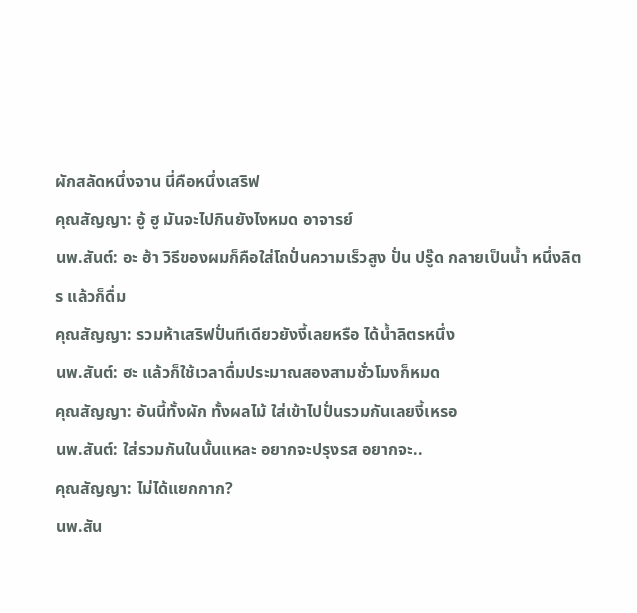ผักสลัดหนึ่งจาน นี่คือหนึ่งเสริฟ
คุณสัญญา: อู้ ฮู มันจะไปกินยังไงหมด อาจารย์
นพ.สันต์: อะ ฮ้า วิธีของผมก็คือใส่โถปั่นความเร็วสูง ปั่น ปรู๊ด กลายเป็นน้ำ หนึ่งลิตร แล้วก็ดื่ม
คุณสัญญา: รวมห้าเสริฟปั่นทีเดียวยังงี้เลยหรือ ได้น้ำลิตรหนึ่ง
นพ.สันต์: ฮะ แล้วก็ใช้เวลาดื่มประมาณสองสามชั่วโมงก็หมด
คุณสัญญา: อันนี้ทั้งผัก ทั้งผลไม้ ใส่เข้าไปปั่นรวมกันเลยงี้เหรอ
นพ.สันต์: ใส่รวมกันในนั้นแหละ อยากจะปรุงรส อยากจะ..
คุณสัญญา: ไม่ได้แยกกาก?
นพ.สัน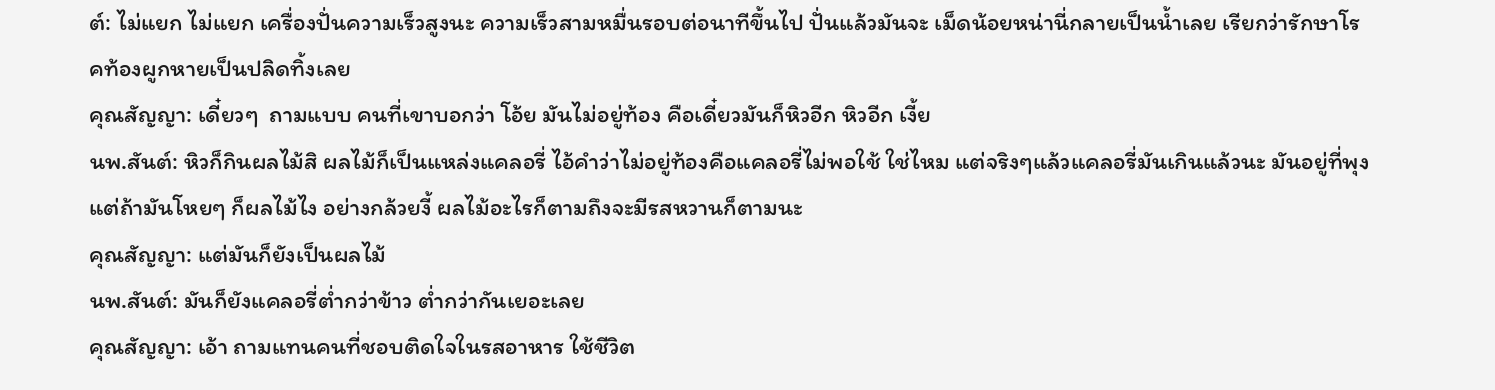ต์: ไม่แยก ไม่แยก เครื่องปั่นความเร็วสูงนะ ความเร็วสามหมื่นรอบต่อนาทีขึ้นไป ปั่นแล้วมันจะ เม็ดน้อยหน่านี่กลายเป็นน้ำเลย เรียกว่ารักษาโรคท้องผูกหายเป็นปลิดทิ้งเลย
คุณสัญญา: เดี๋ยวๆ  ถามแบบ คนที่เขาบอกว่า โอ้ย มันไม่อยู่ท้อง คือเดี๋ยวมันก็หิวอีก หิวอีก เงี้ย
นพ.สันต์: หิวก็กินผลไม้สิ ผลไม้ก็เป็นแหล่งแคลอรี่ ไอ้คำว่าไม่อยู่ท้องคือแคลอรี่ไม่พอใช้ ใช่ไหม แต่จริงๆแล้วแคลอรี่มันเกินแล้วนะ มันอยู่ที่พุง แต่ถ้ามันโหยๆ ก็ผลไม้ไง อย่างกล้วยงี้ ผลไม้อะไรก็ตามถึงจะมีรสหวานก็ตามนะ
คุณสัญญา: แต่มันก็ยังเป็นผลไม้
นพ.สันต์: มันก็ยังแคลอรี่ต่ำกว่าข้าว ต่ำกว่ากันเยอะเลย
คุณสัญญา: เอ้า ถามแทนคนที่ชอบติดใจในรสอาหาร ใช้ชีวิต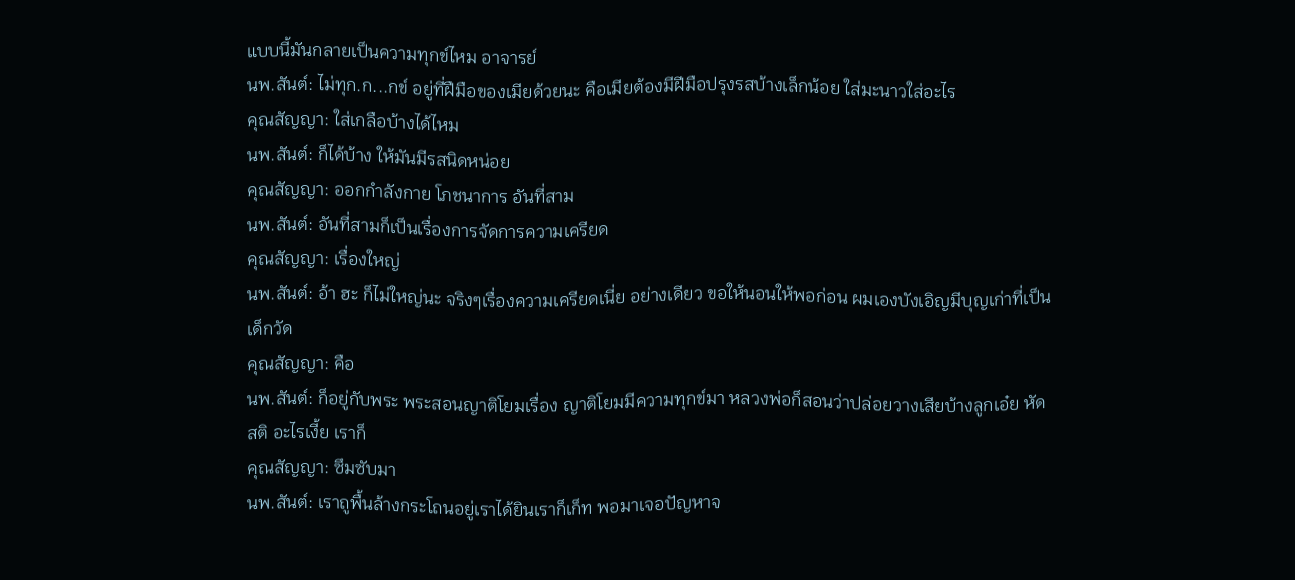แบบนี้มันกลายเป็นความทุกข์ไหม อาจารย์
นพ.สันต์: ไม่ทุก.ก...กข์ อยู่ที่ฝืมือของเมียด้วยนะ คือเมียต้องมีฝีมือปรุงรสบ้างเล็กน้อย ใส่มะนาวใส่อะไร
คุณสัญญา: ใส่เกลือบ้างได้ไหม
นพ.สันต์: ก็ได้บ้าง ให้มันมีรสนิดหน่อย
คุณสัญญา: ออกกำลังกาย โภชนาการ อันที่สาม
นพ.สันต์: อันที่สามก็เป็นเรื่องการจัดการความเครียด
คุณสัญญา: เรื่องใหญ่
นพ.สันต์: อ้า ฮะ ก็ไม่ใหญ่นะ จริงๆเรื่องความเครียดเนี่ย อย่างเดียว ขอให้นอนให้พอก่อน ผมเองบังเอิญมีบุญเก่าที่เป็นเด็กวัด
คุณสัญญา: คือ
นพ.สันต์: ก็อยู่กับพระ พระสอนญาติโยมเรื่อง ญาติโยมมีความทุกข์มา หลวงพ่อก็สอนว่าปล่อยวางเสียบ้างลูกเอ๋ย หัดสติ อะไรเงี้ย เราก็
คุณสัญญา: ซึมซับมา
นพ.สันต์: เราถูพื้นล้างกระโถนอยู่เราได้ยินเราก็เก็ท พอมาเจอปัญหาจ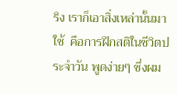ริง เราก็เอาสิ่งเหล่านั้นมาใช้  คือการฝึกสติในชีวิตประจำวัน พูดง่ายๆ ซึ่งผม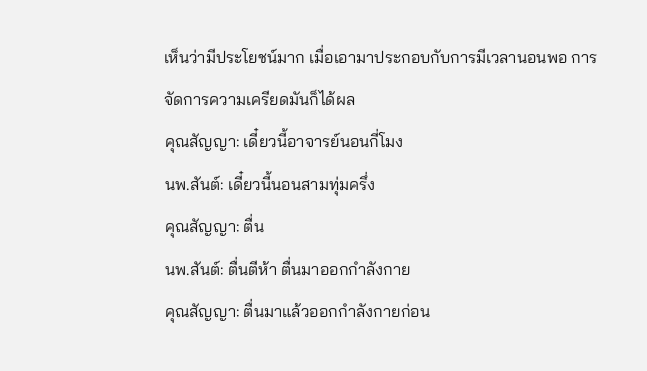เห็นว่ามีประโยชน์มาก เมื่อเอามาประกอบกับการมีเวลานอนพอ การจัดการความเครียดมันก็ได้ผล
คุณสัญญา: เดี๋ยวนี้อาจารย์นอนกี่โมง
นพ.สันต์: เดี๋ยวนี้นอนสามทุ่มครึ่ง
คุณสัญญา: ตื่น
นพ.สันต์: ตื่นตีห้า ตื่นมาออกกำลังกาย
คุณสัญญา: ตื่นมาแล้วออกกำลังกายก่อน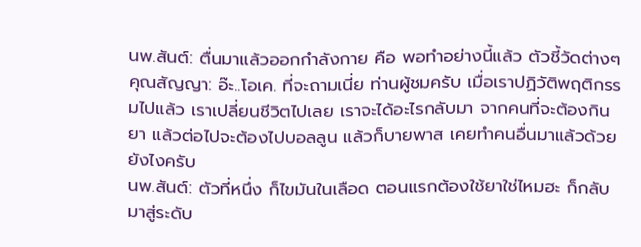นพ.สันต์: ตื่นมาแล้วออกกำลังกาย คือ พอทำอย่างนี้แล้ว ตัวชี้วัดต่างๆ
คุณสัญญา: อ๊ะ..โอเค. ที่จะถามเนี่ย ท่านผู้ชมครับ เมื่อเราปฏิวัติพฤติกรรมไปแล้ว เราเปลี่ยนชีวิตไปเลย เราจะได้อะไรกลับมา จากคนที่จะต้องกินยา แล้วต่อไปจะต้องไปบอลลูน แล้วก็บายพาส เคยทำคนอื่นมาแล้วด้วย ยังไงครับ
นพ.สันต์: ตัวที่หนึ่ง ก็ไขมันในเลือด ตอนแรกต้องใช้ยาใช่ไหมฮะ ก็กลับมาสู่ระดับ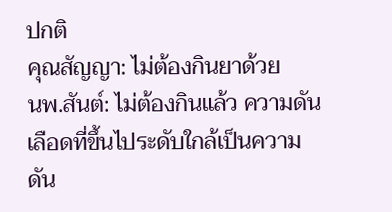ปกติ
คุณสัญญา: ไม่ต้องกินยาด้วย
นพ.สันต์: ไม่ต้องกินแล้ว ความดันเลือดที่ขึ้นไประดับใกล้เป็นความดัน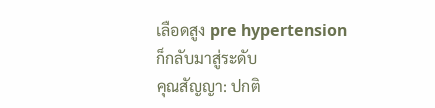เลือดสูง pre hypertension ก็กลับมาสู่ระดับ
คุณสัญญา: ปกติ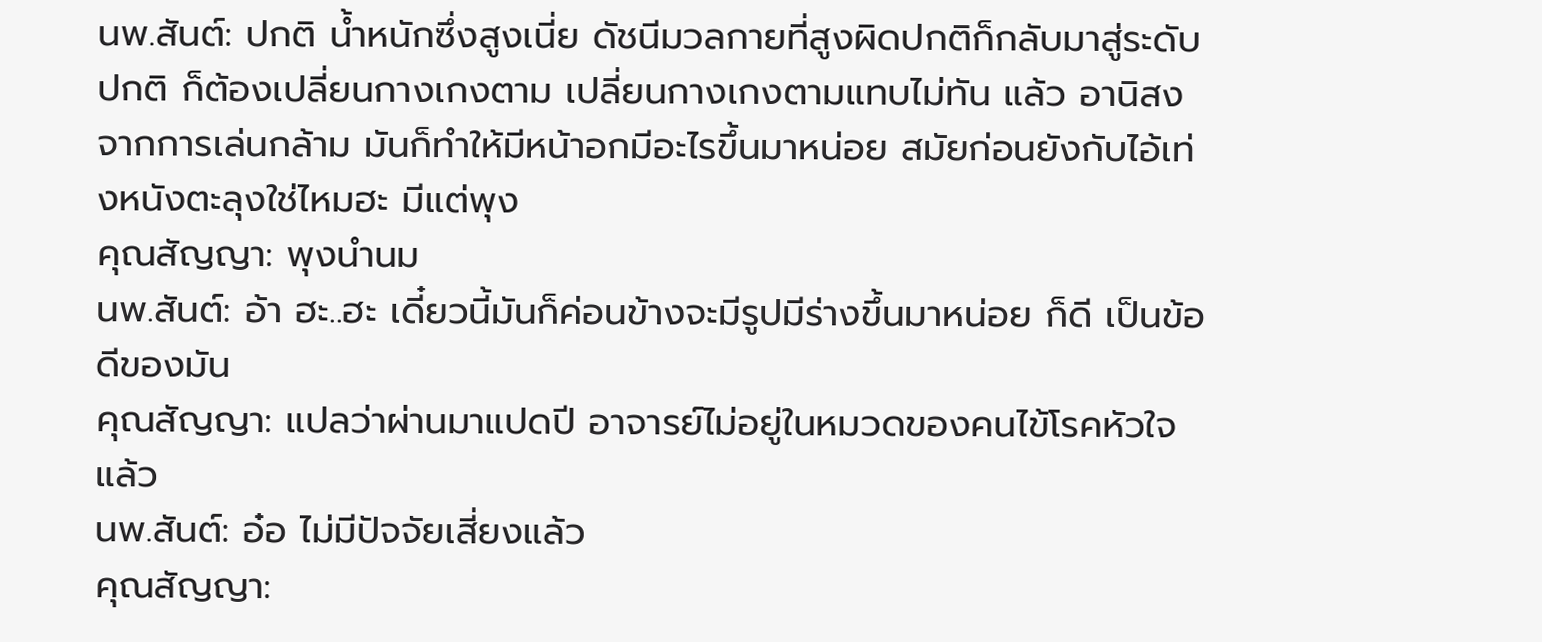นพ.สันต์: ปกติ น้ำหนักซึ่งสูงเนี่ย ดัชนีมวลกายที่สูงผิดปกติก็กลับมาสู่ระดับปกติ ก็ต้องเปลี่ยนกางเกงตาม เปลี่ยนกางเกงตามแทบไม่ทัน แล้ว อานิสงจากการเล่นกล้าม มันก็ทำให้มีหน้าอกมีอะไรขึ้นมาหน่อย สมัยก่อนยังกับไอ้เท่งหนังตะลุงใช่ไหมฮะ มีแต่พุง
คุณสัญญา: พุงนำนม
นพ.สันต์: อ้า ฮะ..ฮะ เดี๋ยวนี้มันก็ค่อนข้างจะมีรูปมีร่างขึ้นมาหน่อย ก็ดี เป็นข้อดีของมัน
คุณสัญญา: แปลว่าผ่านมาแปดปี อาจารย์ไม่อยู่ในหมวดของคนไข้โรคหัวใจแล้ว
นพ.สันต์: อ๋อ ไม่มีปัจจัยเสี่ยงแล้ว
คุณสัญญา: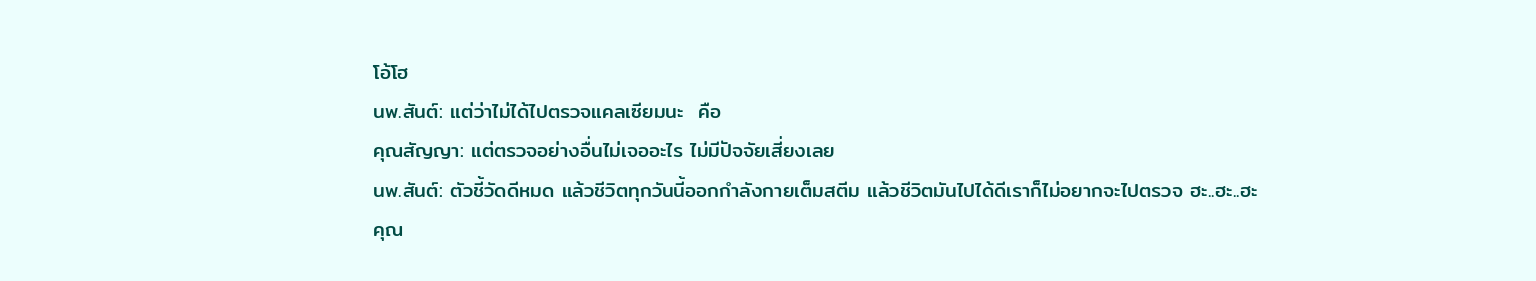โอ้โฮ
นพ.สันต์: แต่ว่าไม่ได้ไปตรวจแคลเซียมนะ  คือ
คุณสัญญา: แต่ตรวจอย่างอื่นไม่เจออะไร ไม่มีปัจจัยเสี่ยงเลย
นพ.สันต์: ตัวชี้วัดดีหมด แล้วชีวิตทุกวันนี้ออกกำลังกายเต็มสตีม แล้วชีวิตมันไปได้ดีเราก็ไม่อยากจะไปตรวจ ฮะ..ฮะ..ฮะ
คุณ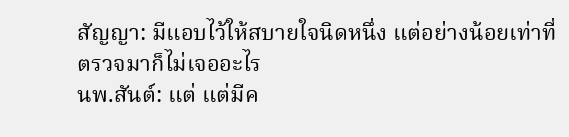สัญญา: มีแอบไว้ให้สบายใจนิดหนึ่ง แต่อย่างน้อยเท่าที่ตรวจมาก็ไม่เจออะไร
นพ.สันต์: แต่ แต่มีค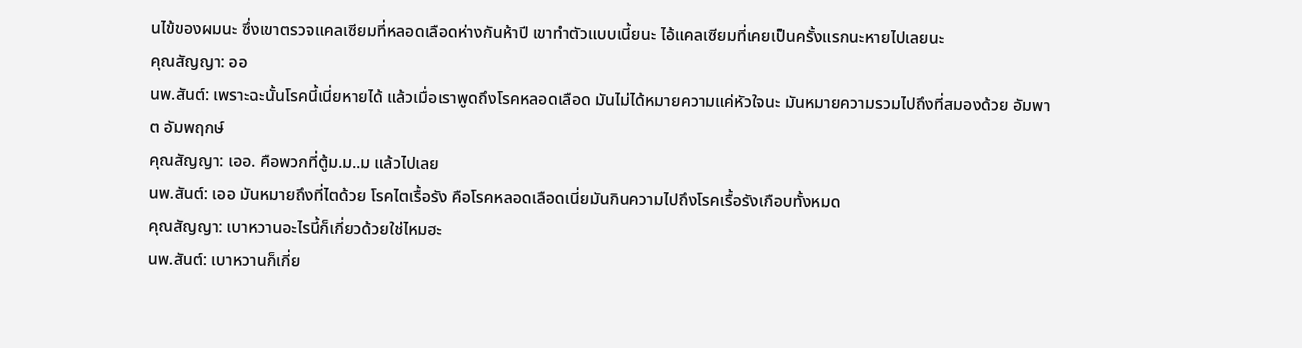นไข้ของผมนะ ซึ่งเขาตรวจแคลเซียมที่หลอดเลือดห่างกันห้าปี เขาทำตัวแบบเนี้ยนะ ไอ้แคลเซียมที่เคยเป็นครั้งแรกนะหายไปเลยนะ
คุณสัญญา: ออ
นพ.สันต์: เพราะฉะนั้นโรคนี้เนี่ยหายได้ แล้วเมื่อเราพูดถึงโรคหลอดเลือด มันไม่ได้หมายความแค่หัวใจนะ มันหมายความรวมไปถึงที่สมองด้วย อัมพาต อัมพฤกษ์
คุณสัญญา: เออ. คือพวกที่ตู้ม.ม..ม แล้วไปเลย
นพ.สันต์: เออ มันหมายถึงที่ไตด้วย โรคไตเรื้อรัง คือโรคหลอดเลือดเนี่ยมันกินความไปถึงโรคเรื้อรังเกือบทั้งหมด
คุณสัญญา: เบาหวานอะไรนี้ก็เกี่ยวด้วยใช่ไหมฮะ
นพ.สันต์: เบาหวานก็เกี่ย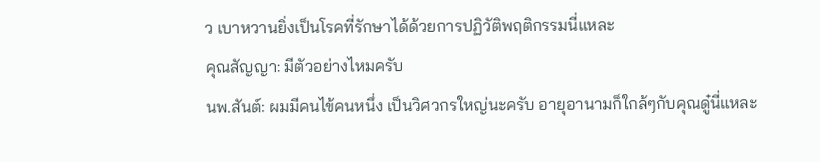ว เบาหวานยิ่งเป็นโรคที่รักษาได้ด้วยการปฏิวัติพฤติกรรมนี่แหละ
คุณสัญญา: มีตัวอย่างไหมครับ
นพ.สันต์: ผมมีคนไข้คนหนึ่ง เป็นวิศวกรใหญ่นะครับ อายุอานามก็ใกล้ๆกับคุณดู๋นี่แหละ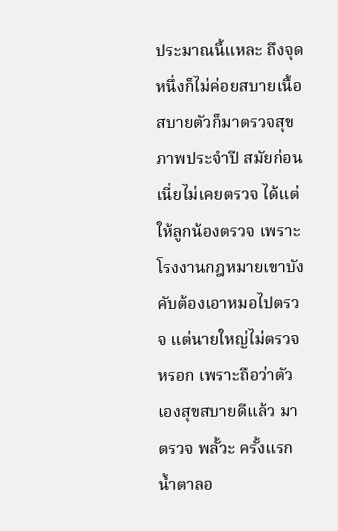ประมาณนี้แหละ ถึงจุดหนึ่งก็ไม่ค่อยสบายเนื้อสบายตัวก็มาตรวจสุขภาพประจำปี สมัยก่อนเนี่ยไม่เคยตรวจ ได้แต่ให้ลูกน้องตรวจ เพราะโรงงานกฎหมายเขาบังคับต้องเอาหมอไปตรวจ แต่นายใหญ่ไม่ตรวจหรอก เพราะถือว่าตัวเองสุขสบายดีแล้ว มาตรวจ พลั้วะ ครั้งแรก น้ำตาลอ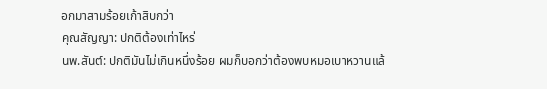อกมาสามร้อยเก้าสิบกว่า
คุณสัญญา: ปกติต้องเท่าไหร่
นพ.สันต์: ปกติมันไม่เกินหนึ่งร้อย ผมก็บอกว่าต้องพบหมอเบาหวานแล้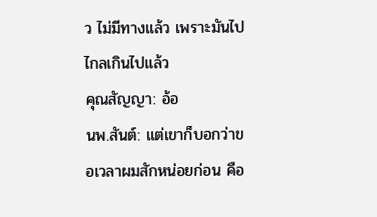ว ไม่มีทางแล้ว เพราะมันไปไกลเกินไปแล้ว
คุณสัญญา: อ้อ
นพ.สันต์: แต่เขาก็บอกว่าขอเวลาผมสักหน่อยก่อน คือ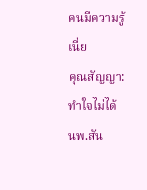คนมีความรู้เนี่ย
คุณสัญญา: ทำใจไม่ได้
นพ.สัน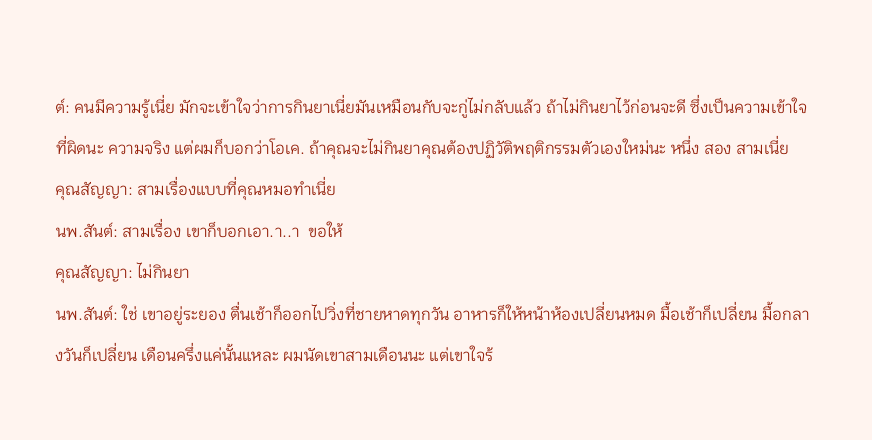ต์: คนมีความรู้เนี่ย มักจะเข้าใจว่าการกินยาเนี่ยมันเหมือนกับจะกู่ไม่กลับแล้ว ถ้าไม่กินยาไว้ก่อนจะดี ซึ่งเป็นความเข้าใจที่ผิดนะ ความจริง แต่ผมก็บอกว่าโอเค. ถ้าคุณจะไม่กินยาคุณต้องปฏิวัติพฤติกรรมตัวเองใหม่นะ หนึ่ง สอง สามเนี่ย
คุณสัญญา: สามเรื่องแบบที่คุณหมอทำเนี่ย
นพ.สันต์: สามเรื่อง เขาก็บอกเอา.า..า  ขอให้
คุณสัญญา: ไม่กินยา
นพ.สันต์: ใช่ เขาอยู่ระยอง ตื่นเช้าก็ออกไปวิ่งที่ชายหาดทุกวัน อาหารก็ให้หน้าห้องเปลี่ยนหมด มื้อเช้าก็เปลี่ยน มื้อกลางวันก็เปลี่ยน เดือนครึ่งแค่นั้นแหละ ผมนัดเขาสามเดือนนะ แต่เขาใจร้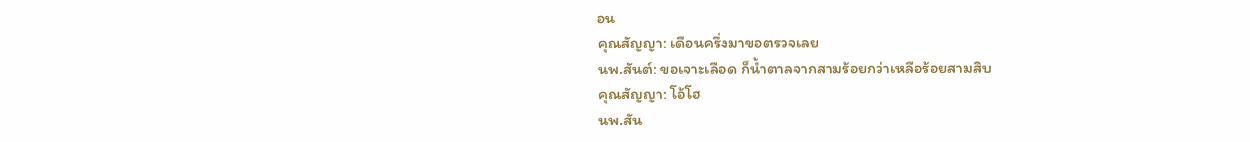อน
คุณสัญญา: เดือนครึ่งมาขอตรวจเลย
นพ.สันต์: ขอเจาะเลือด ก็น้ำตาลจากสามร้อยกว่าเหลือร้อยสามสิบ
คุณสัญญา: โอ้โฮ
นพ.สัน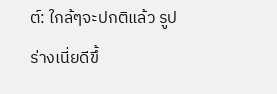ต์: ใกล้ๆจะปกติแล้ว รูปร่างเนี่ยดีขึ้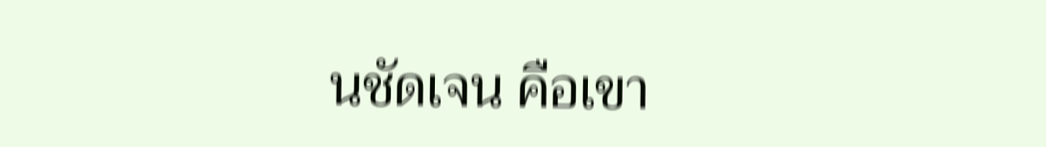นชัดเจน คือเขา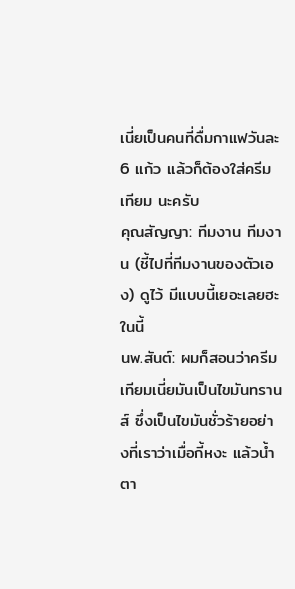เนี่ยเป็นคนที่ดื่มกาแฟวันละ 6 แก้ว แล้วก็ต้องใส่ครีมเทียม นะครับ
คุณสัญญา: ทีมงาน ทีมงาน (ชี้ไปที่ทีมงานของตัวเอง) ดูไว้ มีแบบนี้เยอะเลยฮะในนี้
นพ.สันต์: ผมก็สอนว่าครีมเทียมเนี่ยมันเป็นไขมันทรานส์ ซึ่งเป็นไขมันชั่วร้ายอย่างที่เราว่าเมื่อกี้หงะ แล้วน้ำตา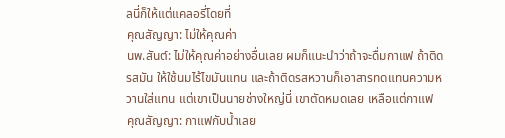ลนี่ก็ให้แต่แคลอรี่โดยที่
คุณสัญญา: ไม่ให้คุณค่า
นพ.สันต์: ไม่ให้คุณค่าอย่างอื่นเลย ผมก็แนะนำว่าถ้าจะดื่มกาแฟ ถ้าติดรสมัน ให้ใช้นมไร้ไขมันแทน และถ้าติดรสหวานก็เอาสารทดแทนความหวานใส่แทน แต่เขาเป็นนายช่างใหญ่นี่ เขาตัดหมดเลย เหลือแต่กาแฟ
คุณสัญญา: กาแฟกับน้ำเลย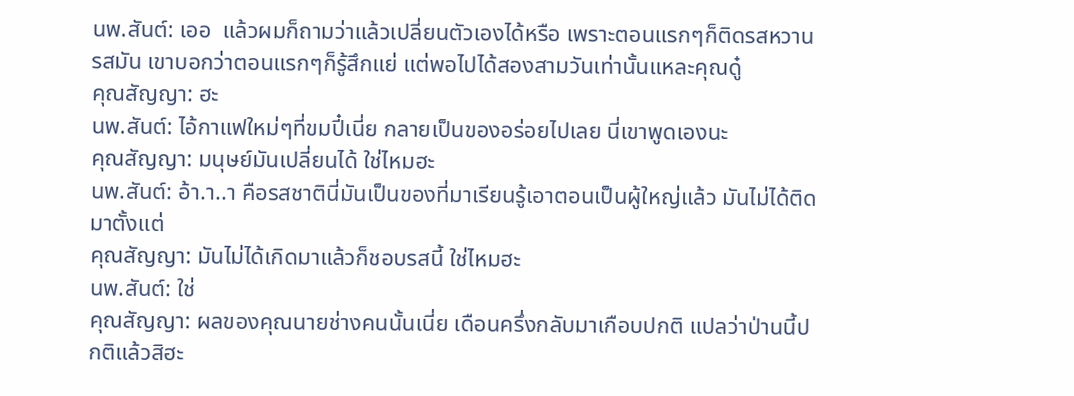นพ.สันต์: เออ  แล้วผมก็ถามว่าแล้วเปลี่ยนตัวเองได้หรือ เพราะตอนแรกๆก็ติดรสหวานรสมัน เขาบอกว่าตอนแรกๆก็รู้สึกแย่ แต่พอไปได้สองสามวันเท่านั้นแหละคุณดู๋
คุณสัญญา: ฮะ
นพ.สันต์: ไอ้กาแฟใหม่ๆที่ขมปี๋เนี่ย กลายเป็นของอร่อยไปเลย นี่เขาพูดเองนะ
คุณสัญญา: มนุษย์มันเปลี่ยนได้ ใช่ไหมฮะ
นพ.สันต์: อ้า.า..า คือรสชาตินี่มันเป็นของที่มาเรียนรู้เอาตอนเป็นผู้ใหญ่แล้ว มันไม่ได้ติดมาตั้งแต่
คุณสัญญา: มันไม่ได้เกิดมาแล้วก็ชอบรสนี้ ใช่ไหมฮะ
นพ.สันต์: ใช่
คุณสัญญา: ผลของคุณนายช่างคนนั้นเนี่ย เดือนครึ่งกลับมาเกือบปกติ แปลว่าป่านนี้ปกติแล้วสิฮะ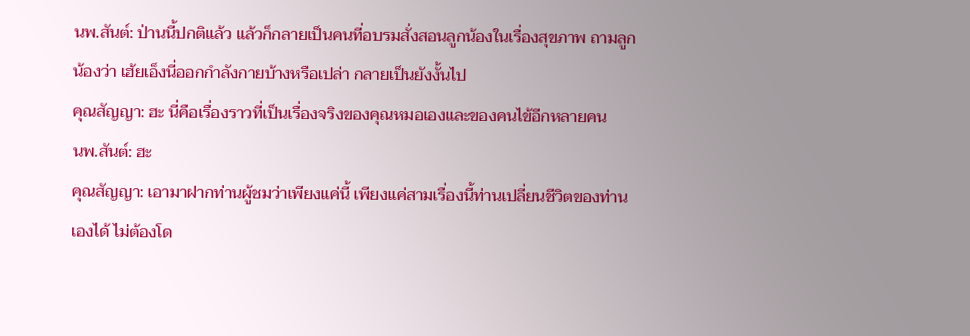นพ.สันต์: ป่านนี้ปกติแล้ว แล้วก็กลายเป็นคนที่อบรมสั่งสอนลูกน้องในเรื่องสุขภาพ ถามลูกน้องว่า เฮ้ยเอ็งนี่ออกกำลังกายบ้างหรือเปล่า กลายเป็นยังงั้นไป
คุณสัญญา: ฮะ นี่คือเรื่องราวที่เป็นเรื่องจริงของคุณหมอเองและของคนไข้อีกหลายคน
นพ.สันต์: ฮะ
คุณสัญญา: เอามาฝากท่านผู้ชมว่าเพียงแค่นี้ เพียงแค่สามเรื่องนี้ท่านเปลี่ยนชีวิตของท่านเองได้ ไม่ต้องโด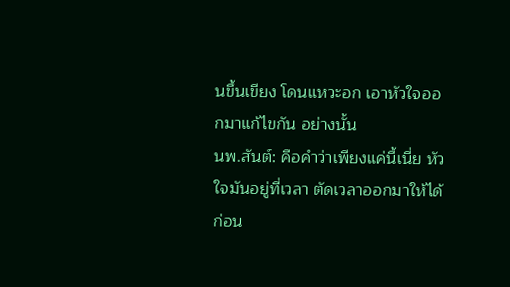นขึ้นเขียง โดนแหวะอก เอาหัวใจออกมาแก้ไขกัน อย่างนั้น
นพ.สันต์: คือคำว่าเพียงแค่นี้เนี่ย หัวใจมันอยู่ที่เวลา ตัดเวลาออกมาให้ได้ก่อน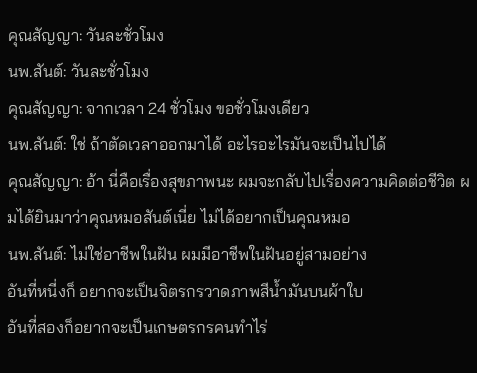คุณสัญญา: วันละชั่วโมง
นพ.สันต์: วันละชั่วโมง
คุณสัญญา: จากเวลา 24 ชั่วโมง ขอชั่วโมงเดียว
นพ.สันต์: ใช่ ถ้าตัดเวลาออกมาได้ อะไรอะไรมันจะเป็นไปได้
คุณสัญญา: อ้า นี่คือเรื่องสุขภาพนะ ผมจะกลับไปเรื่องความคิดต่อชีวิต ผมได้ยินมาว่าคุณหมอสันต์เนี่ย ไม่ได้อยากเป็นคุณหมอ
นพ.สันต์: ไม่ใช่อาชีพในฝัน ผมมีอาชีพในฝันอยู่สามอย่าง
อันที่หนี่งก็ อยากจะเป็นจิตรกรวาดภาพสีน้ำมันบนผ้าใบ
อันที่สองก็อยากจะเป็นเกษตรกรคนทำไร่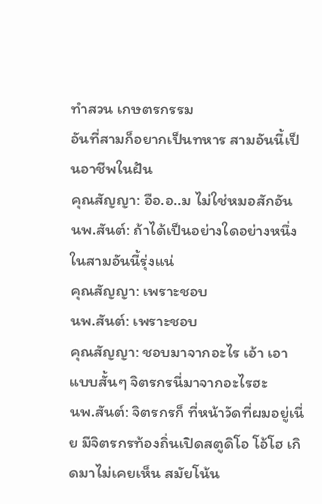ทำสวน เกษตรกรรม
อันที่สามก็อยากเป็นทหาร สามอันนี้เป็นอาชีพในฝัน
คุณสัญญา: อือ.อ..ม ไม่ใช่หมอสักอัน
นพ.สันต์: ถ้าได้เป็นอย่างใดอย่างหนึ่งในสามอันนี้รุ่งแน่
คุณสัญญา: เพราะชอบ
นพ.สันต์: เพราะชอบ
คุณสัญญา: ชอบมาจากอะไร เอ้า เอาแบบสั้นๆ จิตรกรนี่มาจากอะไรฮะ
นพ.สันต์: จิตรกรก็ ที่หน้าวัดที่ผมอยู่เนี่ย มีจิตรกรท้องถิ่นเปิดสตูดิโอ โอ้โฮ เกิดมาไม่เคยเห็น สมัยโน้น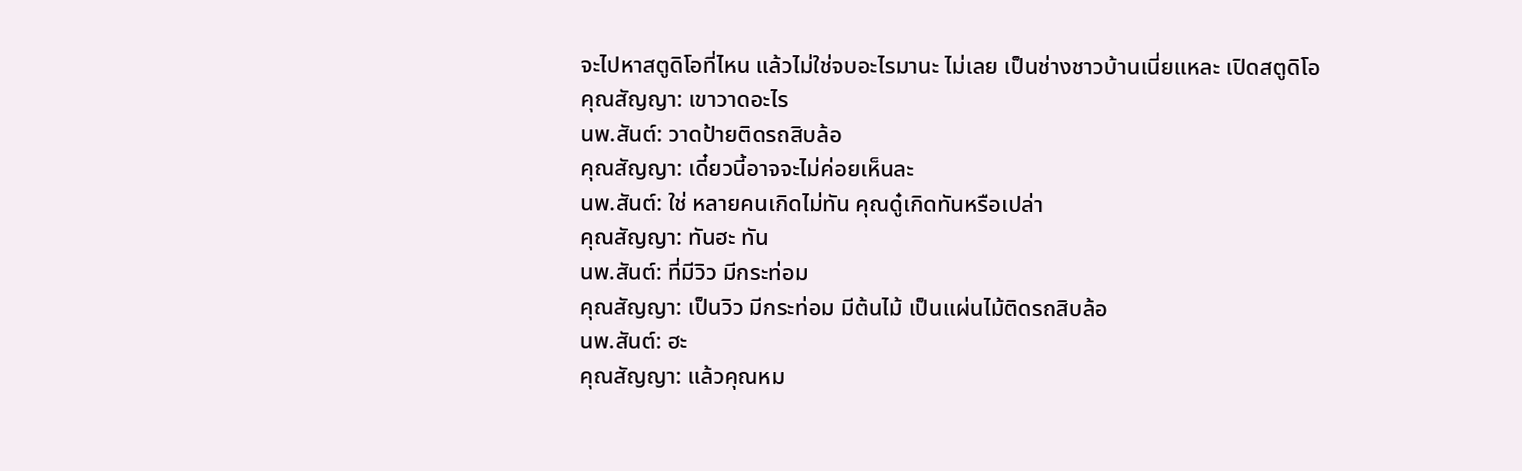จะไปหาสตูดิโอที่ไหน แล้วไม่ใช่จบอะไรมานะ ไม่เลย เป็นช่างชาวบ้านเนี่ยแหละ เปิดสตูดิโอ
คุณสัญญา: เขาวาดอะไร
นพ.สันต์: วาดป้ายติดรถสิบล้อ
คุณสัญญา: เดี๋ยวนี้อาจจะไม่ค่อยเห็นละ
นพ.สันต์: ใช่ หลายคนเกิดไม่ทัน คุณดู๋เกิดทันหรือเปล่า
คุณสัญญา: ทันฮะ ทัน
นพ.สันต์: ที่มีวิว มีกระท่อม
คุณสัญญา: เป็นวิว มีกระท่อม มีต้นไม้ เป็นแผ่นไม้ติดรถสิบล้อ
นพ.สันต์: ฮะ
คุณสัญญา: แล้วคุณหม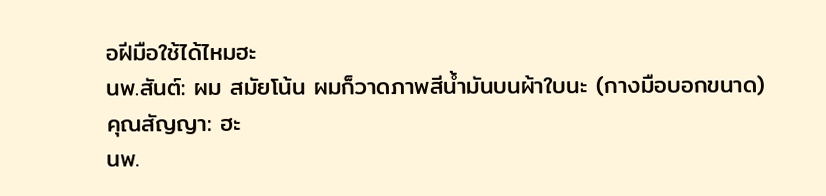อฝีมือใช้ได้ไหมฮะ
นพ.สันต์: ผม สมัยโน้น ผมก็วาดภาพสีน้ำมันบนผ้าใบนะ (กางมือบอกขนาด)
คุณสัญญา: ฮะ
นพ.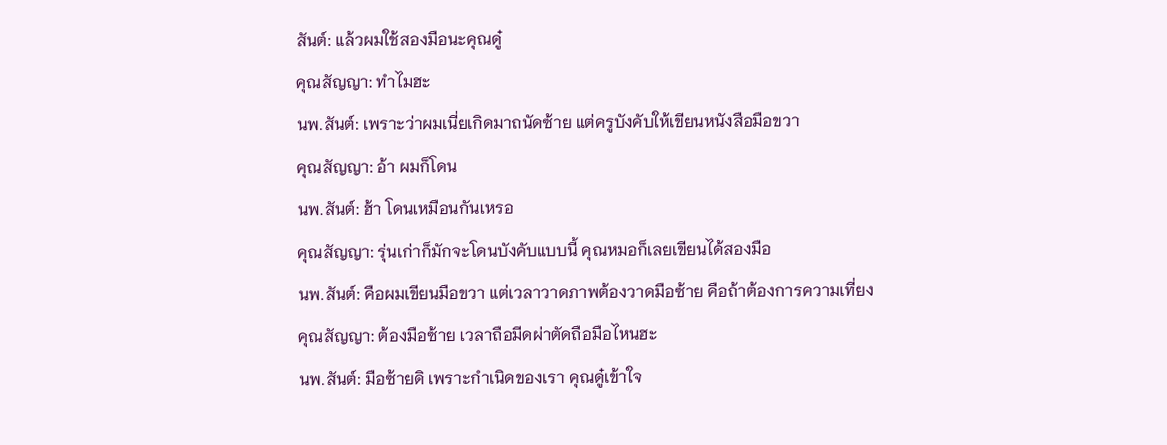สันต์: แล้วผมใช้สองมือนะคุณดู๋
คุณสัญญา: ทำไมฮะ
นพ.สันต์: เพราะว่าผมเนี่ยเกิดมาถนัดซ้าย แต่ครูบังคับให้เขียนหนังสือมือขวา
คุณสัญญา: อ้า ผมก็โดน
นพ.สันต์: ฮ้า โดนเหมือนกันเหรอ
คุณสัญญา: รุ่นเก่าก็มักจะโดนบังคับแบบนี้ คุณหมอก็เลยเขียนได้สองมือ
นพ.สันต์: คือผมเขียนมือขวา แต่เวลาวาดภาพต้องวาดมือซ้าย คือถ้าต้องการความเที่ยง
คุณสัญญา: ต้องมือซ้าย เวลาถือมีดผ่าตัดถือมือไหนฮะ
นพ.สันต์: มือซ้ายดิ เพราะกำเนิดของเรา คุณดู๋เข้าใจ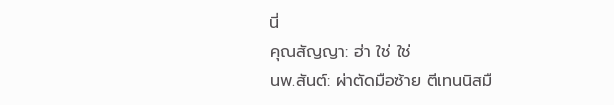นี่
คุณสัญญา: ฮ่า ใช่ ใช่
นพ.สันต์: ผ่าตัดมือซ้าย ตีเทนนิสมื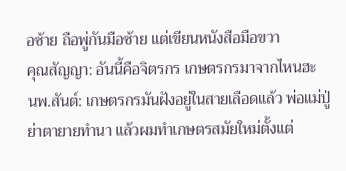อซ้าย ถือพู่กันมือซ้าย แต่เขียนหนังสือมือขวา
คุณสัญญา: อันนี้คือจิตรกร เกษตรกรมาจากไหนฮะ
นพ.สันต์: เกษตรกรมันฝังอยู่ในสายเลือดแล้ว พ่อแม่ปู่ย่าตายายทำนา แล้วผมทำเกษตรสมัยใหม่ตั้งแต่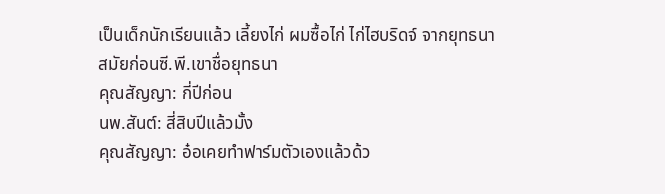เป็นเด็กนักเรียนแล้ว เลี้ยงไก่ ผมซื้อไก่ ไก่ไฮบริดจ์ จากยุทธนา สมัยก่อนซี.พี.เขาชื่อยุทธนา
คุณสัญญา: กี่ปีก่อน
นพ.สันต์: สี่สิบปีแล้วมั้ง
คุณสัญญา: อ๋อเคยทำฟาร์มตัวเองแล้วด้ว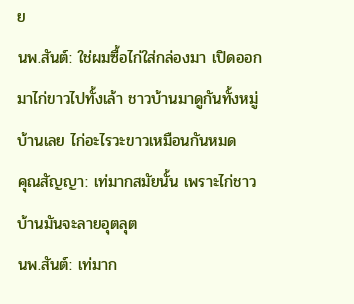ย
นพ.สันต์: ใช่ผมซื้อไก่ใส่กล่องมา เปิดออกมาไก่ขาวไปทั้งเล้า ชาวบ้านมาดูกันทั้งหมู่บ้านเลย ไก่อะไรวะขาวเหมือนกันหมด
คุณสัญญา: เท่มากสมัยนั้น เพราะไก่ชาวบ้านมันจะลายอุตลุต
นพ.สันต์: เท่มาก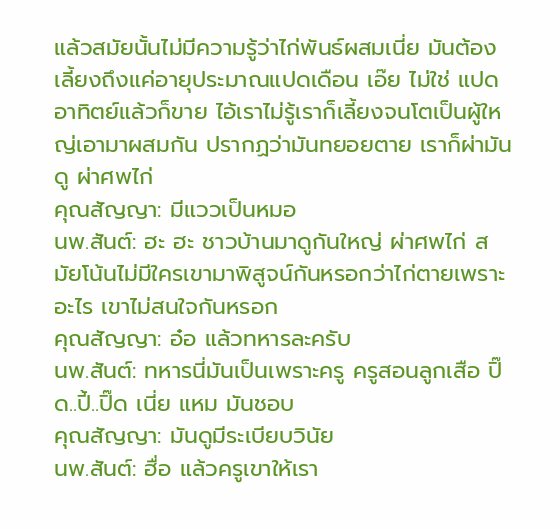แล้วสมัยนั้นไม่มีความรู้ว่าไก่พันธ์ผสมเนี่ย มันต้องเลี้ยงถึงแค่อายุประมาณแปดเดือน เอ๊ย ไม่ใช่ แปดอาทิตย์แล้วก็ขาย ไอ้เราไม่รู้เราก็เลี้ยงจนโตเป็นผู้ใหญ่เอามาผสมกัน ปรากฏว่ามันทยอยตาย เราก็ผ่ามันดู ผ่าศพไก่
คุณสัญญา: มีแววเป็นหมอ
นพ.สันต์: ฮะ ฮะ ชาวบ้านมาดูกันใหญ่ ผ่าศพไก่ สมัยโน้นไม่มีใครเขามาพิสูจน์กันหรอกว่าไก่ตายเพราะอะไร เขาไม่สนใจกันหรอก
คุณสัญญา: อ๋อ แล้วทหารละครับ
นพ.สันต์: ทหารนี่มันเป็นเพราะครู ครูสอนลูกเสือ ปิ๊ด..ปี้..ปิ๊ด เนี่ย แหม มันชอบ
คุณสัญญา: มันดูมีระเบียบวินัย
นพ.สันต์: ฮื่อ แล้วครูเขาให้เรา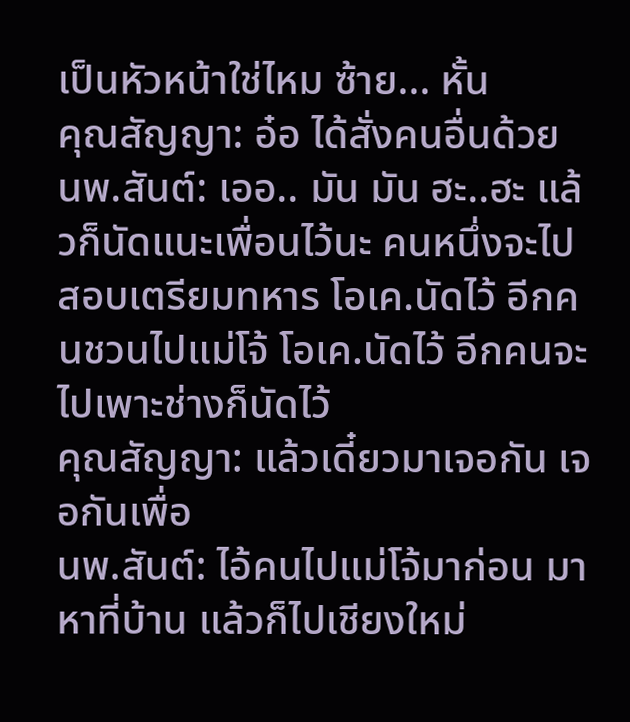เป็นหัวหน้าใช่ไหม ซ้าย... หั้น
คุณสัญญา: อ๋อ ได้สั่งคนอื่นด้วย
นพ.สันต์: เออ.. มัน มัน ฮะ..ฮะ แล้วก็นัดแนะเพื่อนไว้นะ คนหนึ่งจะไปสอบเตรียมทหาร โอเค.นัดไว้ อีกคนชวนไปแม่โจ้ โอเค.นัดไว้ อีกคนจะไปเพาะช่างก็นัดไว้
คุณสัญญา: แล้วเดี๋ยวมาเจอกัน เจอกันเพื่อ
นพ.สันต์: ไอ้คนไปแม่โจ้มาก่อน มาหาที่บ้าน แล้วก็ไปเชียงใหม่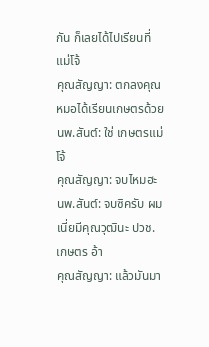กัน ก็เลยได้ไปเรียนที่แม่โจ้
คุณสัญญา: ตกลงคุณหมอได้เรียนเกษตรด้วย
นพ.สันต์: ใช่ เกษตรแม่โจ้
คุณสัญญา: จบไหมฮะ
นพ.สันต์: จบซิครับ ผมเนี่ยมีคุณวุฒินะ ปวช. เกษตร อ้า
คุณสัญญา: แล้วมันมา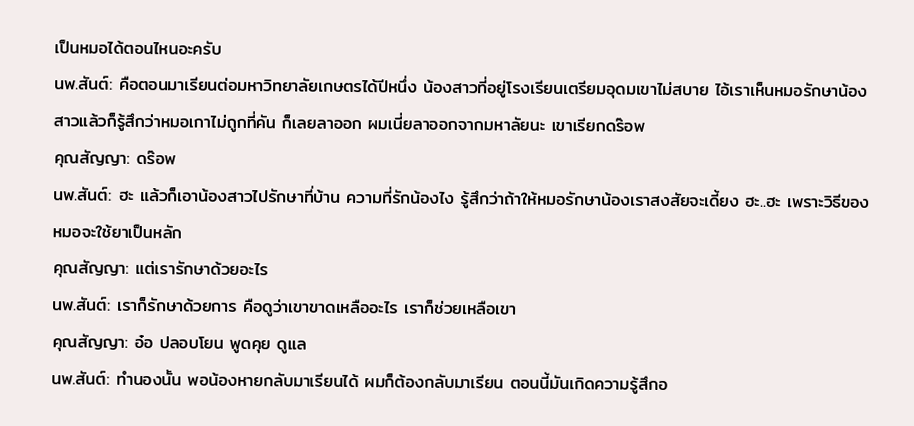เป็นหมอได้ตอนไหนอะครับ
นพ.สันต์: คือตอนมาเรียนต่อมหาวิทยาลัยเกษตรได้ปีหนึ่ง น้องสาวที่อยู่โรงเรียนเตรียมอุดมเขาไม่สบาย ไอ้เราเห็นหมอรักษาน้องสาวแล้วก็รู้สึกว่าหมอเกาไม่ถูกที่คัน ก็เลยลาออก ผมเนี่ยลาออกจากมหาลัยนะ เขาเรียกดร๊อพ
คุณสัญญา: ดร๊อพ
นพ.สันต์: ฮะ แล้วก็เอาน้องสาวไปรักษาที่บ้าน ความที่รักน้องไง รู้สึกว่าถ้าให้หมอรักษาน้องเราสงสัยจะเดี้ยง ฮะ..ฮะ เพราะวิธีของหมอจะใช้ยาเป็นหลัก
คุณสัญญา: แต่เรารักษาด้วยอะไร
นพ.สันต์: เราก็รักษาด้วยการ คือดูว่าเขาขาดเหลืออะไร เราก็ช่วยเหลือเขา
คุณสัญญา: อ๋อ ปลอบโยน พูดคุย ดูแล
นพ.สันต์: ทำนองนั้น พอน้องหายกลับมาเรียนได้ ผมก็ต้องกลับมาเรียน ตอนนี้มันเกิดความรู้สึกอ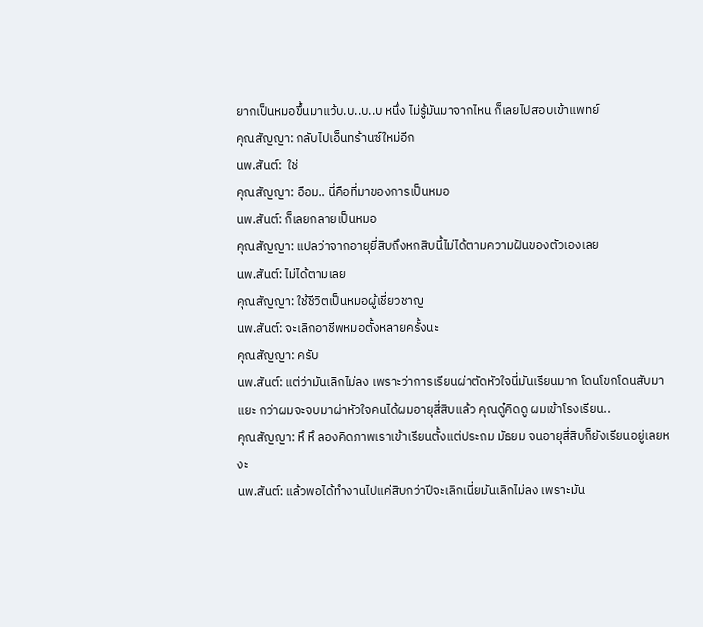ยากเป็นหมอขึ้นมาแว้บ.บ..บ..บ หนึ่ง ไม่รู้มันมาจากไหน ก็เลยไปสอบเข้าแพทย์
คุณสัญญา: กลับไปเอ็นทร้านซ์ใหม่อีก
นพ.สันต์:  ใช่
คุณสัญญา: อือม.. นี่คือที่มาของการเป็นหมอ
นพ.สันต์: ก็เลยกลายเป็นหมอ
คุณสัญญา: แปลว่าจากอายุยี่สิบถึงหกสิบนี้ไม่ได้ตามความฝันของตัวเองเลย
นพ.สันต์: ไม่ได้ตามเลย
คุณสัญญา: ใช้ชีวิตเป็นหมอผู้เชี่ยวชาญ
นพ.สันต์: จะเลิกอาชีพหมอตั้งหลายครั้งนะ
คุณสัญญา: ครับ
นพ.สันต์: แต่ว่ามันเลิกไม่ลง เพราะว่าการเรียนผ่าตัดหัวใจนี่มันเรียนมาก โดนโขกโดนสับมาแยะ กว่าผมจะจบมาผ่าหัวใจคนได้ผมอายุสี่สิบแล้ว คุณดู๋คิดดู ผมเข้าโรงเรียน..
คุณสัญญา: หึ หึ ลองคิดภาพเราเข้าเรียนตั้งแต่ประถม มัธยม จนอายุสี่สิบก็ยังเรียนอยู่เลยหงะ
นพ.สันต์: แล้วพอได้ทำงานไปแค่สิบกว่าปีจะเลิกเนี่ยมันเลิกไม่ลง เพราะมัน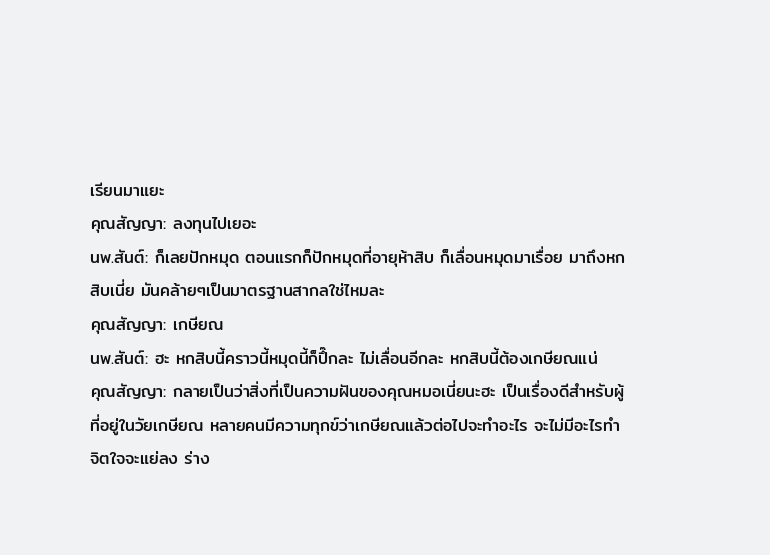เรียนมาแยะ
คุณสัญญา: ลงทุนไปเยอะ
นพ.สันต์: ก็เลยปักหมุด ตอนแรกก็ปักหมุดที่อายุห้าสิบ ก็เลื่อนหมุดมาเรื่อย มาถึงหกสิบเนี่ย มันคล้ายๆเป็นมาตรฐานสากลใช่ไหมละ
คุณสัญญา: เกษียณ
นพ.สันต์: ฮะ หกสิบนี้คราวนี้หมุดนี้ก็ปึ๊กละ ไม่เลื่อนอีกละ หกสิบนี้ต้องเกษียณแน่
คุณสัญญา: กลายเป็นว่าสิ่งที่เป็นความฝันของคุณหมอเนี่ยนะฮะ เป็นเรื่องดีสำหรับผู้ที่อยู่ในวัยเกษียณ หลายคนมีความทุกข์ว่าเกษียณแล้วต่อไปจะทำอะไร จะไม่มีอะไรทำ จิตใจจะแย่ลง ร่าง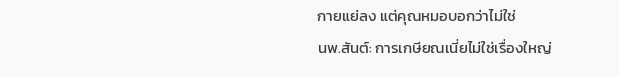กายแย่ลง แต่คุณหมอบอกว่าไม่ใช่
นพ.สันต์: การเกษียณเนี่ยไม่ใช่เรื่องใหญ่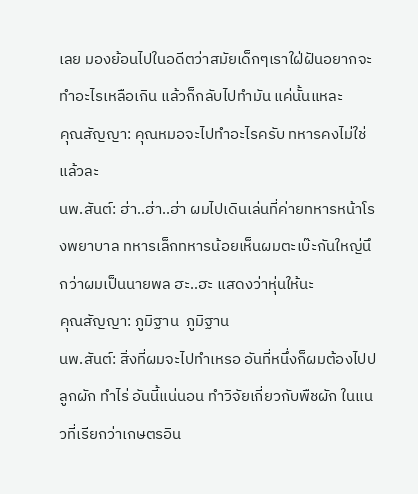เลย มองย้อนไปในอดีตว่าสมัยเด็กๆเราใฝ่ฝันอยากจะทำอะไรเหลือเกิน แล้วก็กลับไปทำมัน แค่นั้นแหละ
คุณสัญญา: คุณหมอจะไปทำอะไรครับ ทหารคงไม่ใช่แล้วละ
นพ.สันต์: ฮ่า..ฮ่า..ฮ่า ผมไปเดินเล่นที่ค่ายทหารหน้าโรงพยาบาล ทหารเล็กทหารน้อยเห็นผมตะเบ๊ะกันใหญ่นึกว่าผมเป็นนายพล ฮะ..ฮะ แสดงว่าหุ่นให้นะ
คุณสัญญา: ภูมิฐาน  ภูมิฐาน
นพ.สันต์: สิ่งที่ผมจะไปทำเหรอ อันที่หนึ่งก็ผมต้องไปปลูกผัก ทำไร่ อันนี้แน่นอน ทำวิจัยเกี่ยวกับพืชผัก ในแนวที่เรียกว่าเกษตรอิน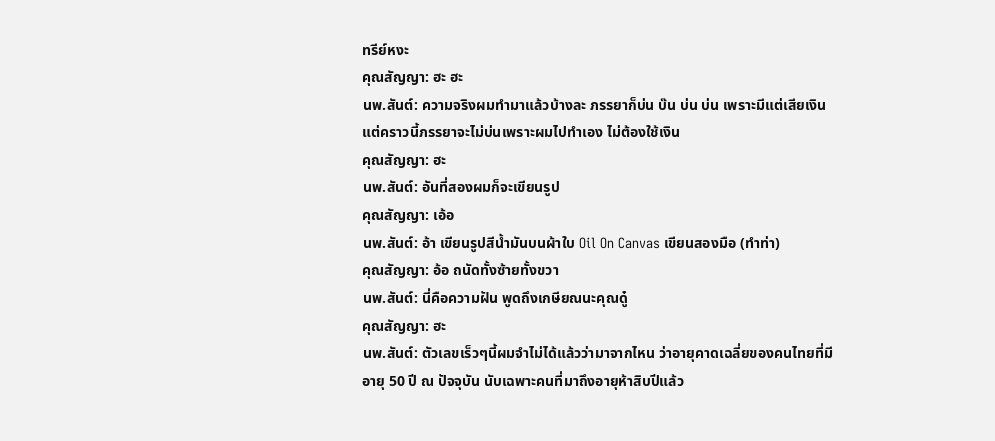ทรีย์หงะ
คุณสัญญา: ฮะ ฮะ
นพ.สันต์: ความจริงผมทำมาแล้วบ้างละ ภรรยาก็บ่น บ๊น บ่น บ่น เพราะมีแต่เสียเงิน แต่คราวนี้ภรรยาจะไม่บ่นเพราะผมไปทำเอง ไม่ต้องใช้เงิน
คุณสัญญา: ฮะ
นพ.สันต์: อันที่สองผมก็จะเขียนรูป
คุณสัญญา: เอ้อ
นพ.สันต์: อ้า เขียนรูปสีน้ำมันบนผ้าใบ Oil On Canvas เขียนสองมือ (ทำท่า)
คุณสัญญา: อ้อ ถนัดทั้งซ้ายทั้งขวา
นพ.สันต์: นี่คือความฝัน พูดถึงเกษียณนะคุณดู๋
คุณสัญญา: ฮะ
นพ.สันต์: ตัวเลขเร็วๆนี้ผมจำไม่ได้แล้วว่ามาจากไหน ว่าอายุคาดเฉลี่ยของคนไทยที่มีอายุ 50 ปี ณ ปัจจุบัน นับเฉพาะคนที่มาถึงอายุห้าสิบปีแล้ว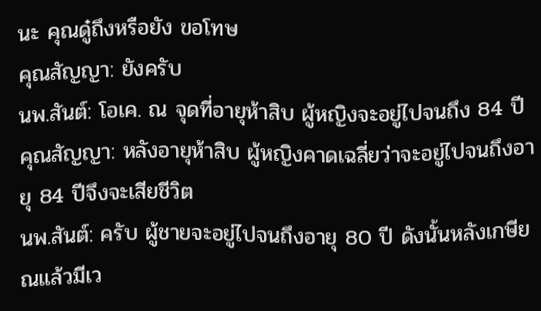นะ คุณดู๋ถึงหรือยัง ขอโทษ
คุณสัญญา: ยังครับ
นพ.สันต์: โอเค. ณ จุดที่อายุห้าสิบ ผู้หญิงจะอยู่ไปจนถึง 84 ปี
คุณสัญญา: หลังอายุห้าสิบ ผู้หญิงคาดเฉลี่ยว่าจะอยู่ไปจนถึงอายุ 84 ปีจึงจะเสียชีวิต
นพ.สันต์: ครับ ผู้ชายจะอยู่ไปจนถึงอายุ 80 ปี ดังนั้นหลังเกษียณแล้วมีเว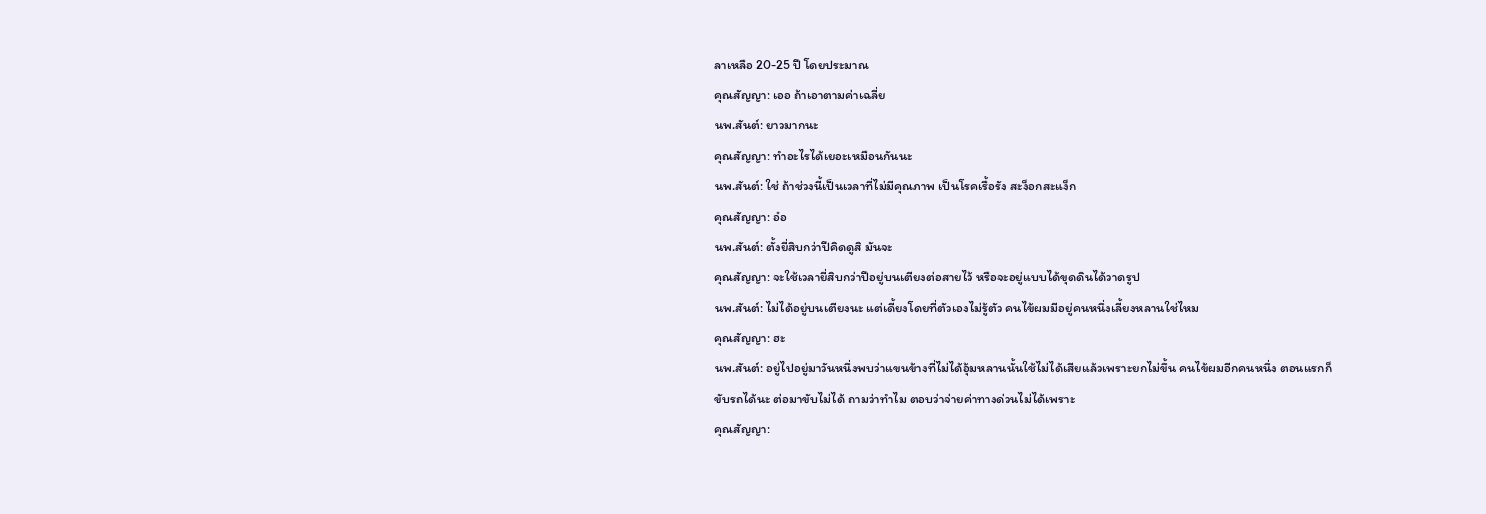ลาเหลือ 20-25 ปี โดยประมาณ
คุณสัญญา: เออ ถ้าเอาตามค่าเฉลี่ย
นพ.สันต์: ยาวมากนะ
คุณสัญญา: ทำอะไรได้เยอะเหมือนกันนะ
นพ.สันต์: ใช่ ถ้าช่วงนี้เป็นเวลาที่ไม่มีคุณภาพ เป็นโรคเรื้อรัง สะง็อกสะแง็ก
คุณสัญญา: อ๋อ
นพ.สันต์: ตั้งยี่สิบกว่าปีคิดดูสิ มันจะ
คุณสัญญา: จะใช้เวลายี่สิบกว่าปีอยู่บนเตียงต่อสายไว้ หรือจะอยู่แบบได้ขุดดินได้วาดรูป
นพ.สันต์: ไม่ได้อยู่บนเตียงนะ แต่เดี้ยงโดยที่ตัวเองไม่รู้ตัว คนไข้ผมมีอยู่คนหนึ่งเลี้ยงหลานใช่ไหม
คุณสัญญา: ฮะ
นพ.สันต์: อยู่ไปอยู่มาวันหนึ่งพบว่าแขนข้างที่ไม่ได้อุ้มหลานนั้นใช้ไม่ได้เสียแล้วเพราะยกไม่ขึ้น คนไข้ผมอีกคนหนึ่ง ตอนแรกก็ขับรถได้นะ ต่อมาขับไม่ได้ ถามว่าทำไม ตอบว่าจ่ายค่าทางด่วนไม่ได้เพราะ
คุณสัญญา: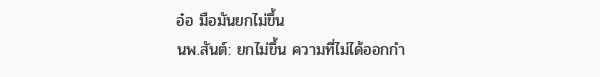อ๋อ มือมันยกไม่ขึ้น
นพ.สันต์: ยกไม่ขึ้น ความที่ไม่ได้ออกกำ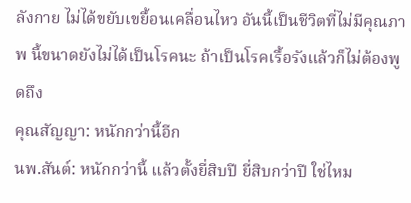ลังกาย ไม่ได้ขยับเขยื้อนเคลื่อนไหว อันนี้เป็นชีวิตที่ไม่มีคุณภาพ นี้ขนาดยังไม่ได้เป็นโรคนะ ถ้าเป็นโรคเรื้อรังแล้วก็ไม่ต้องพูดถึง
คุณสัญญา: หนักกว่านี้อีก
นพ.สันต์: หนักกว่านี้ แล้วตั้งยี่สิบปี ยี่สิบกว่าปี ใช่ไหม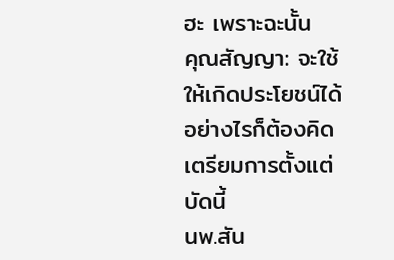ฮะ เพราะฉะนั้น
คุณสัญญา: จะใช้ให้เกิดประโยชน์ได้อย่างไรก็ต้องคิดเตรียมการตั้งแต่บัดนี้
นพ.สัน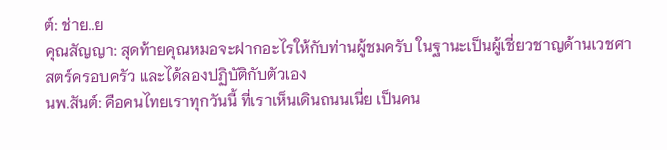ต์: ช่าย..ย
คุณสัญญา: สุดท้ายคุณหมอจะฝากอะไรให้กับท่านผู้ชมครับ ในฐานะเป็นผู้เชี่ยวชาญด้านเวชศาสตร์ครอบครัว และได้ลองปฏิบัติกับตัวเอง
นพ.สันต์: คือคนไทยเราทุกวันนี้ ที่เราเห็นเดินถนนเนี่ย เป็นคน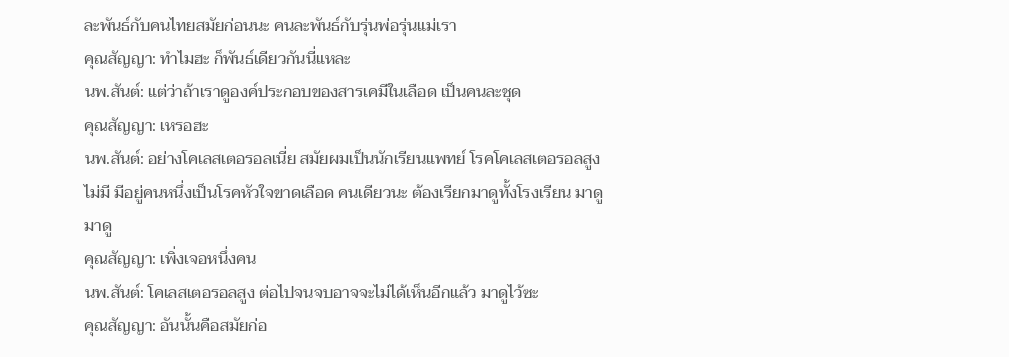ละพันธ์กับคนไทยสมัยก่อนนะ คนละพันธ์กับรุ่นพ่อรุ่นแม่เรา
คุณสัญญา: ทำไมฮะ ก็พันธ์เดียวกันนี่แหละ
นพ.สันต์: แต่ว่าถ้าเราดูองค์ประกอบของสารเคมีในเลือด เป็นคนละชุด
คุณสัญญา: เหรอฮะ
นพ.สันต์: อย่างโคเลสเตอรอลเนี่ย สมัยผมเป็นนักเรียนแพทย์ โรคโคเลสเตอรอลสูงไม่มี มีอยู่คนหนึ่งเป็นโรคหัวใจขาดเลือด คนเดียวนะ ต้องเรียกมาดูทั้งโรงเรียน มาดู มาดู
คุณสัญญา: เพิ่งเจอหนึ่งคน
นพ.สันต์: โคเลสเตอรอลสูง ต่อไปจนจบอาจจะไม่ได้เห็นอีกแล้ว มาดูไว้ซะ
คุณสัญญา: อันนั้นคือสมัยก่อ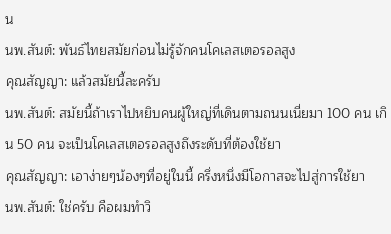น
นพ.สันต์: พันธ์ไทยสมัยก่อนไม่รู้จักคนโคเลสเตอรอลสูง
คุณสัญญา: แล้วสมัยนี้ละครับ
นพ.สันต์: สมัยนี้ถ้าเราไปหยิบคนผู้ใหญ่ที่เดินตามถนนเนี่ยมา 100 คน เกิน 50 คน จะเป็นโคเลสเตอรอลสูงถึงระดับที่ต้องใช้ยา
คุณสัญญา: เอาง่ายๆน้องๆที่อยู่ในนี้ ครึ่งหนึ่งมีโอกาสจะไปสู่การใช้ยา
นพ.สันต์: ใช่ครับ คือผมทำวิ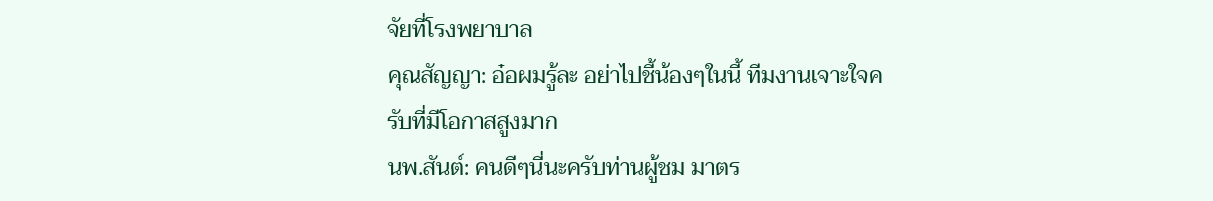จัยที่โรงพยาบาล
คุณสัญญา: อ๋อผมรู้ละ อย่าไปชี้น้องๆในนี้ ทีมงานเจาะใจครับที่มีโอกาสสูงมาก
นพ.สันต์: คนดีๆนี่นะครับท่านผู้ชม มาตร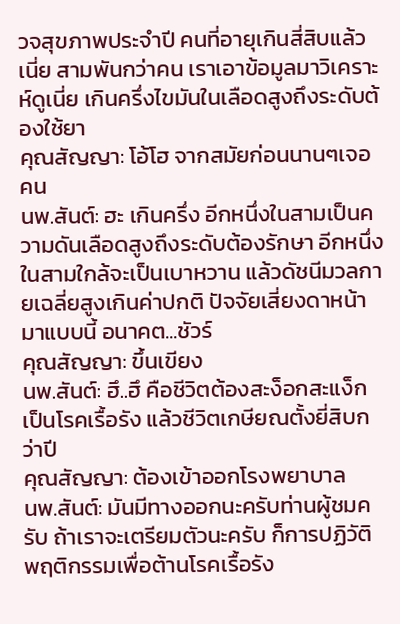วจสุขภาพประจำปี คนที่อายุเกินสี่สิบแล้วเนี่ย สามพันกว่าคน เราเอาข้อมูลมาวิเคราะห์ดูเนี่ย เกินครึ่งไขมันในเลือดสูงถึงระดับต้องใช้ยา
คุณสัญญา: โอ้โฮ จากสมัยก่อนนานๆเจอคน
นพ.สันต์: ฮะ เกินครึ่ง อีกหนึ่งในสามเป็นความดันเลือดสูงถึงระดับต้องรักษา อีกหนึ่งในสามใกล้จะเป็นเบาหวาน แล้วดัชนีมวลกายเฉลี่ยสูงเกินค่าปกติ ปัจจัยเสี่ยงดาหน้ามาแบบนี้ อนาคต...ชัวร์
คุณสัญญา: ขึ้นเขียง
นพ.สันต์: ฮึ..ฮึ คือชีวิตต้องสะง็อกสะแง็กเป็นโรคเรื้อรัง แล้วชีวิตเกษียณตั้งยี่สิบกว่าปี
คุณสัญญา: ต้องเข้าออกโรงพยาบาล
นพ.สันต์: มันมีทางออกนะครับท่านผู้ชมครับ ถ้าเราจะเตรียมตัวนะครับ ก็การปฏิวัติพฤติกรรมเพื่อต้านโรคเรื้อรัง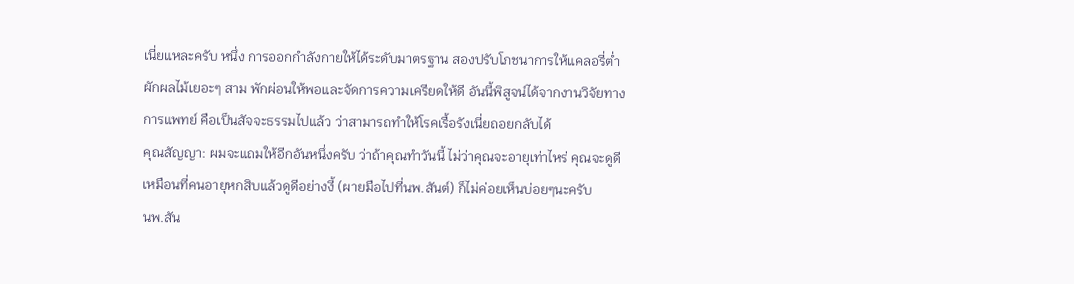เนี่ยแหละครับ หนึ่ง การออกกำลังกายให้ได้ระดับมาตรฐาน สองปรับโภชนาการให้แคลอรี่ต่ำ ผักผลไม้เยอะๆ สาม พักผ่อนให้พอและจัดการความเครียดให้ดี อันนี้พิสูจน์ได้จากงานวิจัยทางการแพทย์ คือเป็นสัจจะธรรมไปแล้ว ว่าสามารถทำให้โรคเรื้อรังเนี่ยถอยกลับได้
คุณสัญญา: ผมจะแถมให้อีกอันหนึ่งครับ ว่าถ้าคุณทำวันนี้ ไม่ว่าคุณจะอายุเท่าไหร่ คุณจะดูดี เหมือนที่คนอายุหกสิบแล้วดูดีอย่างงี้ (ผายมือไปที่นพ.สันต์) ก็ไม่ค่อยเห็นบ่อยๆนะครับ
นพ.สัน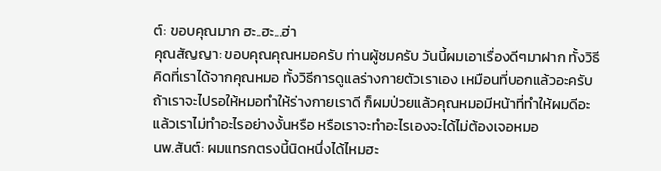ต์: ขอบคุณมาก ฮะ..ฮะ...ฮ่า
คุณสัญญา: ขอบคุณคุณหมอครับ ท่านผู้ชมครับ วันนี้ผมเอาเรื่องดีๆมาฝาก ทั้งวิธีคิดที่เราได้จากคุณหมอ ทั้งวิธีการดูแลร่างกายตัวเราเอง เหมือนที่บอกแล้วอะครับ ถ้าเราจะไปรอให้หมอทำให้ร่างกายเราดี ก็ผมป่วยแล้วคุณหมอมีหน้าที่ทำให้ผมดีอะ แล้วเราไม่ทำอะไรอย่างงั้นหรือ หรือเราจะทำอะไรเองจะได้ไม่ต้องเจอหมอ
นพ.สันต์: ผมแทรกตรงนี้นิดหนึ่งได้ไหมฮะ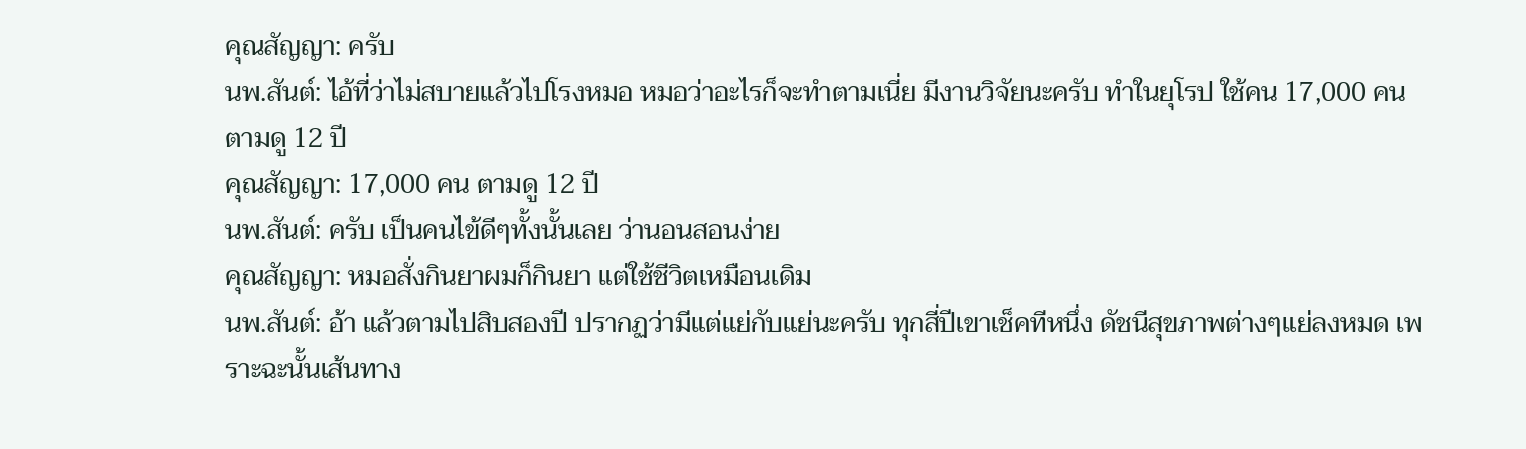คุณสัญญา: ครับ
นพ.สันต์: ไอ้ที่ว่าไม่สบายแล้วไปโรงหมอ หมอว่าอะไรก็จะทำตามเนี่ย มีงานวิจัยนะครับ ทำในยุโรป ใช้คน 17,000 คน ตามดู 12 ปี
คุณสัญญา: 17,000 คน ตามดู 12 ปี
นพ.สันต์: ครับ เป็นคนไข้ดีๆทั้งนั้นเลย ว่านอนสอนง่าย
คุณสัญญา: หมอสั่งกินยาผมก็กินยา แต่ใช้ชีวิตเหมือนเดิม
นพ.สันต์: อ้า แล้วตามไปสิบสองปี ปรากฏว่ามีแต่แย่กับแย่นะครับ ทุกสี่ปีเขาเช็คทีหนึ่ง ดัชนีสุขภาพต่างๆแย่ลงหมด เพราะฉะนั้นเส้นทาง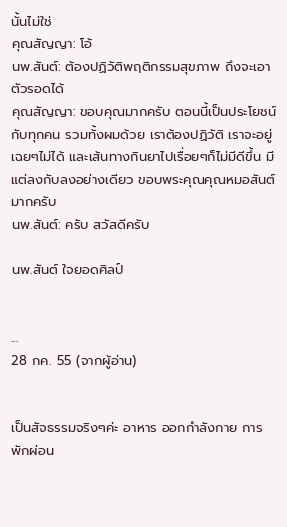นั้นไม่ใช่
คุณสัญญา: โอ้
นพ.สันต์: ต้องปฏิวัติพฤติกรรมสุขภาพ ถึงจะเอาตัวรอดได้
คุณสัญญา: ขอบคุณมากครับ ตอนนี้เป็นประโยชน์กับทุกคน รวมทั้งผมด้วย เราต้องปฏิวัติ เราจะอยู่เฉยๆไม่ได้ และเส้นทางกินยาไปเรื่อยๆก็ไม่มีดีขึ้น มีแต่ลงกับลงอย่างเดียว ขอบพระคุณคุณหมอสันต์มากครับ
นพ.สันต์: ครับ สวัสดีครับ

นพ.สันต์ ใจยอดศิลป์


...
28 กค. 55 (จากผู้อ่าน)


เป็นสัจธรรมจริงๆค่ะ อาหาร ออกกำลังกาย การพักผ่อน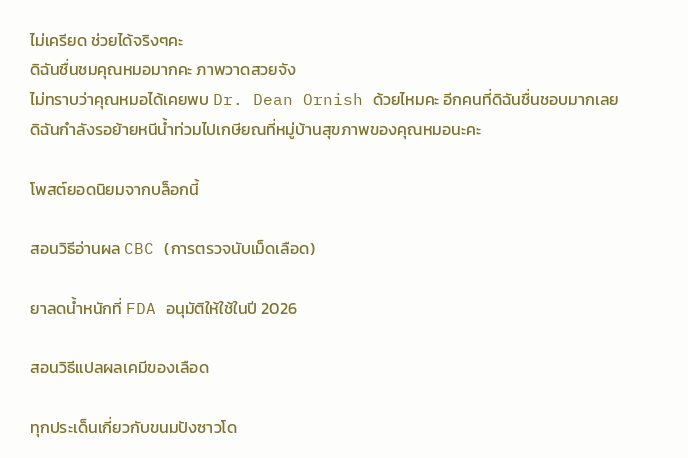ไม่เครียด ช่วยได้จริงๆคะ
ดิฉันชื่นชมคุณหมอมากคะ ภาพวาดสวยจัง
ไม่ทราบว่าคุณหมอได้เคยพบ Dr. Dean Ornish ด้วยไหมคะ อีกคนที่ดิฉันชื่นชอบมากเลย
ดิฉันกำลังรอย้ายหนีน้ำท่วมไปเกษียณที่หมู่บ้านสุขภาพของคุณหมอนะคะ

โพสต์ยอดนิยมจากบล็อกนี้

สอนวิธีอ่านผล CBC (การตรวจนับเม็ดเลือด)

ยาลดน้ำหนักที่ FDA อนุมัติให้ใช้ในปี 2026

สอนวิธีแปลผลเคมีของเลือด

ทุกประเด็นเกี่ยวกับขนมปังซาวโด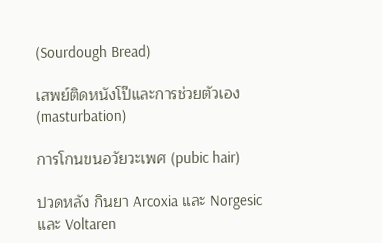(Sourdough Bread)

เสพย์ติดหนังโป๊และการช่วยตัวเอง (masturbation)

การโกนขนอวัยวะเพศ (pubic hair)

ปวดหลัง กินยา Arcoxia และ Norgesic และ Voltaren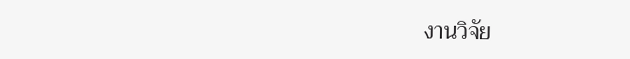งานวิจัย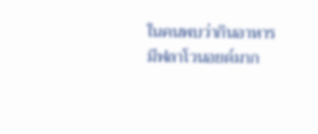ในคนพบว่ากินอาหารมีฟลาโวนอยด์มาก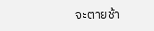จะตายช้า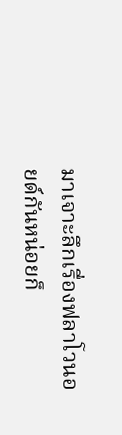มาเจาะลึกเรื่องฟลาโวนอยด์กันหน่อยก็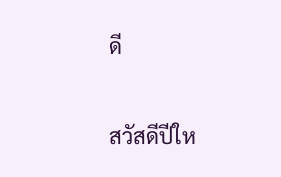ดี

สวัสดีปีให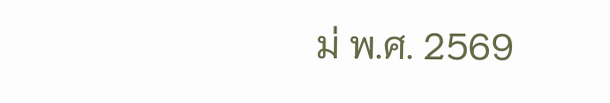ม่ พ.ศ. 2569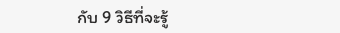กับ 9 วิธีที่จะรู้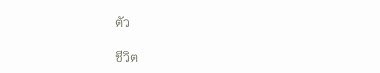ตัว

ชีวิต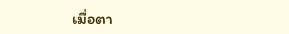เมื่อตา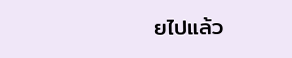ยไปแล้ว